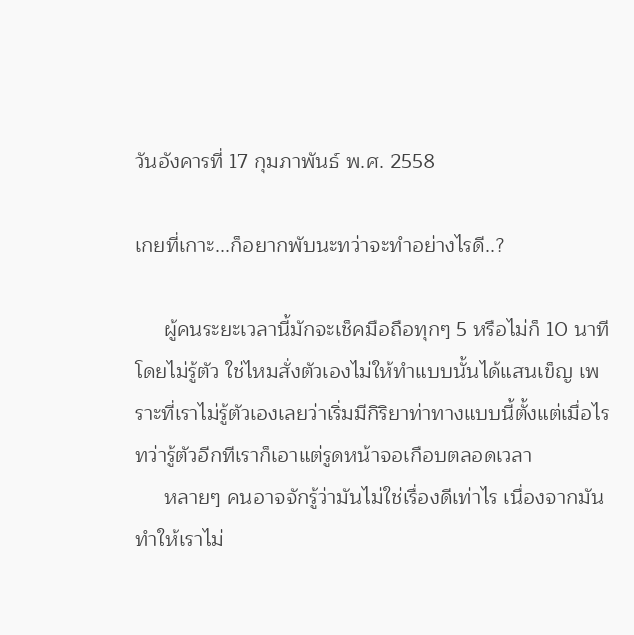วันอังคารที่ 17 กุมภาพันธ์ พ.ศ. 2558

เกยที่เกาะ...ก็อยากพับนะทว่าจะทำอย่างไรดี..?

     ผู้คนระยะเวลานี้มักจะเช็คมือถือทุกๆ 5 หรือไม่ก็ 10 นาที โดยไม่รู้ตัว ใช่ไหมสั่งตัวเองไม่ให้ทำแบบนั้นได้แสนเข็ญ เพราะที่เราไม่รู้ตัวเองเลยว่าเริ่มมีกิริยาท่าทางแบบนี้ตั้งแต่เมื่อไร ทว่ารู้ตัวอีกทีเราก็เอาแต่รูดหน้าจอเกือบตลอดเวลา
     หลายๆ คนอาจจักรู้ว่ามันไม่ใช่เรื่องดีเท่าไร เนื่องจากมันทำให้เราไม่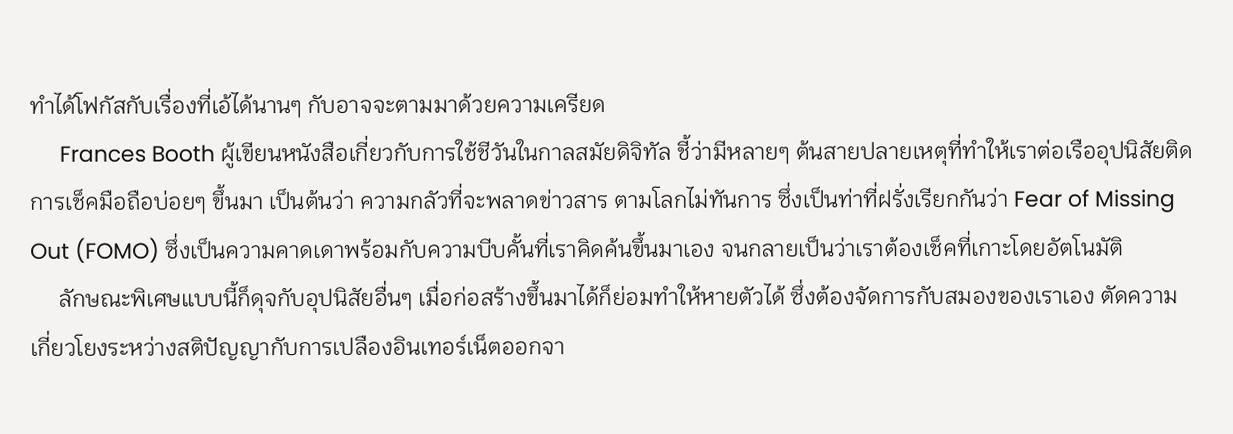ทำได้โฟกัสกับเรื่องที่เอ้ได้นานๆ กับอาจจะตามมาด้วยความเครียด
     Frances Booth ผู้เขียนหนังสือเกี่ยวกับการใช้ชีวันในกาลสมัยดิจิทัล ชี้ว่ามีหลายๆ ต้นสายปลายเหตุที่ทำให้เราต่อเรืออุปนิสัยติดการเช็คมือถือบ่อยๆ ขึ้นมา เป็นต้นว่า ความกลัวที่จะพลาดข่าวสาร ตามโลกไม่ทันการ ซึ่งเป็นท่าที่ฝรั่งเรียกกันว่า Fear of Missing Out (FOMO) ซึ่งเป็นความคาดเดาพร้อมกับความบีบคั้นที่เราคิดค้นขึ้นมาเอง จนกลายเป็นว่าเราต้องเช็คที่เกาะโดยอัตโนมัติ
     ลักษณะพิเศษแบบนี้ก็ดุจกับอุปนิสัยอื่นๆ เมื่อก่อสร้างขึ้นมาได้ก็ย่อมทำให้หายตัวได้ ซึ่งต้องจัดการกับสมองของเราเอง ตัดความเกี่ยวโยงระหว่างสติปัญญากับการเปลืองอินเทอร์เน็ตออกจา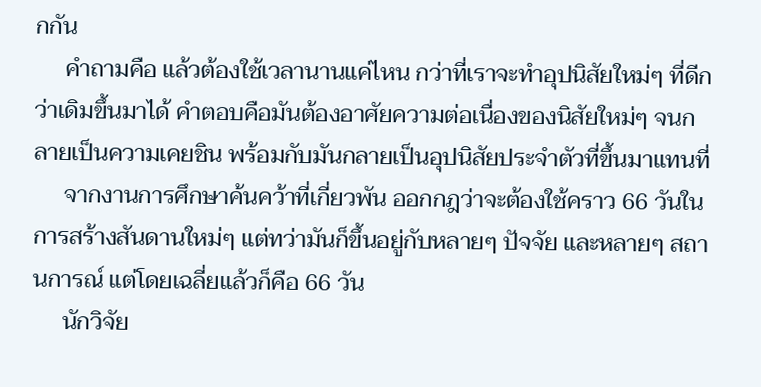กกัน
     คำถามคือ แล้วต้องใช้เวลานานแค่ไหน กว่าที่เราจะทำอุปนิสัยใหม่ๆ ที่ดีกว่าเดิมขึ้นมาได้ คำตอบคือมันต้องอาศัยความต่อเนื่องของนิสัยใหม่ๆ จนกลายเป็นความเคยชิน พร้อมกับมันกลายเป็นอุปนิสัยประจำตัวที่ขึ้นมาแทนที่
     จากงานการศึกษาค้นคว้าที่เกี่ยวพัน ออกกฎว่าจะต้องใช้คราว 66 วันในการสร้างสันดานใหม่ๆ แต่ทว่ามันก็ขึ้นอยู่กับหลายๆ ปัจจัย และหลายๆ สถานการณ์ แต่โดยเฉลี่ยแล้วก็คือ 66 วัน
     นักวิจัย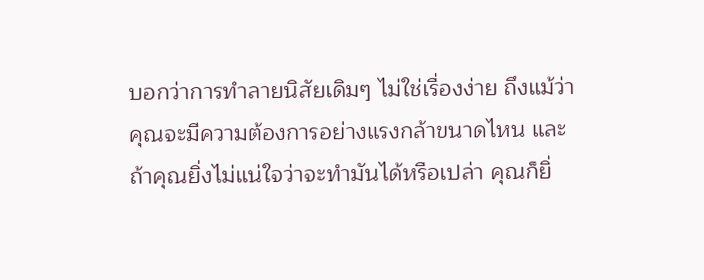บอกว่าการทำลายนิสัยเดิมๆ ไม่ใช่เรื่องง่าย ถึงแม้ว่าคุณจะมีความต้องการอย่างแรงกล้าขนาดไหน และถ้าคุณยิ่งไม่แน่ใจว่าจะทำมันได้หรือเปล่า คุณก็ยิ่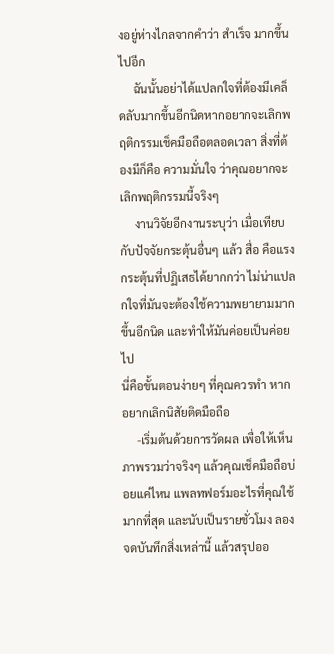งอยู่ห่างไกลจากคำว่า สำเร็จ มากขึ้นไปอีก
     ฉันนั้นอย่าได้แปลกใจที่ต้องมีเคล็ดลับมากขึ้นอีกนิดหากอยากจะเลิกพฤติกรรมเช็คมือถือตลอดเวลา สิ่งที่ต้องมีก็คือ ความมั่นใจ ว่าคุณอยากจะเลิกพฤติกรรมนี้จริงๆ
     งานวิจัยอีกงานระบุว่า เมื่อเทียบกับปัจจัยกระตุ้นอื่นๆ แล้ว สื่อ คือแรงกระตุ้นที่ปฏิเสธได้ยากกว่า ไม่น่าแปลกใจที่มันจะต้องใช้ความพยายามมากขึ้นอีกนิด และทำให้มันค่อยเป็นค่อยไป
นี่คือขั้นตอนง่ายๆ ที่คุณควรทำ หากอยากเลิกนิสัยติดมือถือ
     -เริ่มต้นด้วยการวัดผล เพื่อให้เห็นภาพรวมว่าจริงๆ แล้วคุณเช็คมือถือบ่อยแค่ไหน แพลทฟอร์มอะไรที่คุณใช้มากที่สุด และนับเป็นรายชั่วโมง ลองจดบันทึกสิ่งเหล่านี้ แล้วสรุปออ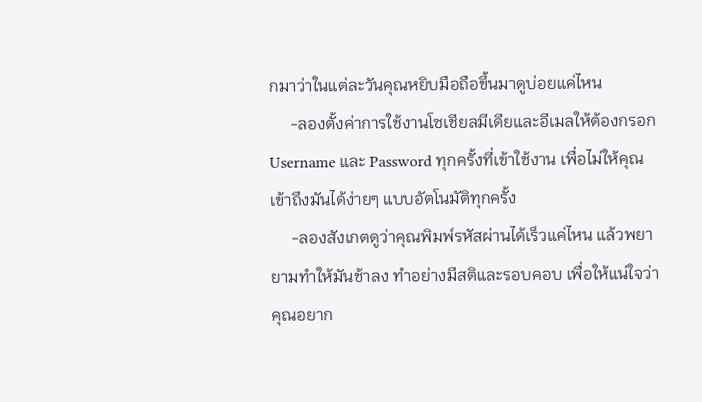กมาว่าในแต่ละวันคุณหยิบมือถือขึ้นมาดูบ่อยแค่ไหน
     -ลองตั้งค่าการใช้งานโซเชียลมีเดียและอีเมลให้ต้องกรอก Username และ Password ทุกครั้งที่เข้าใช้งาน เพื่อไม่ให้คุณเข้าถึงมันได้ง่ายๆ แบบอัตโนมัติทุกครั้ง
     -ลองสังเกตดูว่าคุณพิมพ์รหัสผ่านได้เร็วแค่ไหน แล้วพยายามทำให้มันช้าลง ทำอย่างมีสติและรอบคอบ เพื่อให้แน่ใจว่าคุณอยาก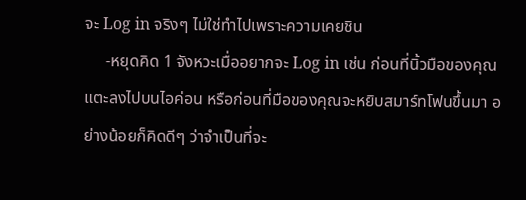จะ Log in จริงๆ ไม่ใช่ทำไปเพราะความเคยชิน
     -หยุดคิด 1 จังหวะเมื่ออยากจะ Log in เช่น ก่อนที่นิ้วมือของคุณแตะลงไปบนไอค่อน หรือก่อนที่มือของคุณจะหยิบสมาร์ทโฟนขึ้นมา อย่างน้อยก็คิดดีๆ ว่าจำเป็นที่จะ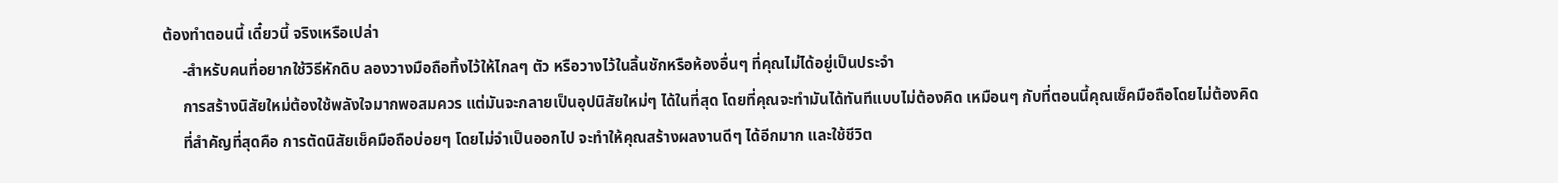ต้องทำตอนนี้ เดี๋ยวนี้ จริงเหรือเปล่า
     -สำหรับคนที่อยากใช้วิธีหักดิบ ลองวางมือถือทิ้งไว้ให้ไกลๆ ตัว หรือวางไว้ในลิ้นชักหรือห้องอื่นๆ ที่คุณไม่ได้อยู่เป็นประจำ
     การสร้างนิสัยใหม่ต้องใช้พลังใจมากพอสมควร แต่มันจะกลายเป็นอุปนิสัยใหม่ๆ ได้ในที่สุด โดยที่คุณจะทำมันได้ทันทีแบบไม่ต้องคิด เหมือนๆ กับที่ตอนนี้คุณเช็คมือถือโดยไม่ต้องคิด
     ที่สำคัญที่สุดคือ การตัดนิสัยเช็คมือถือบ่อยๆ โดยไม่จำเป็นออกไป จะทำให้คุณสร้างผลงานดีๆ ได้อีกมาก และใช้ชีวิต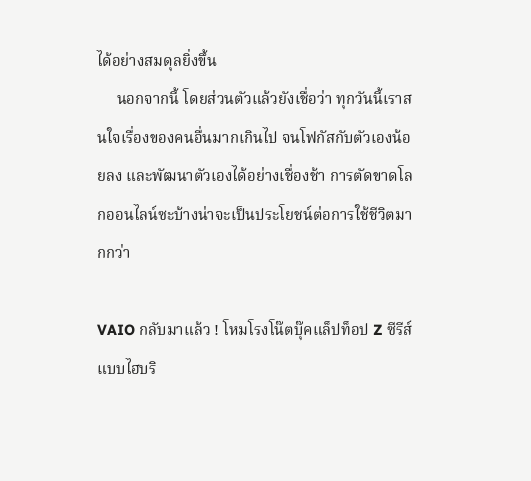ได้อย่างสมดุลยิ่งขึ้น
     นอกจากนี้ โดยส่วนตัวแล้วยังเชื่อว่า ทุกวันนี้เราสนใจเรื่องของคนอื่นมากเกินไป จนโฟกัสกับตัวเองน้อยลง และพัฒนาตัวเองได้อย่างเชื่องช้า การตัดขาดโลกออนไลน์ซะบ้างน่าจะเป็นประโยชน์ต่อการใช้ชีวิตมากกว่า

VAIO กลับมาแล้ว ! โหมโรงโน๊ตบุ๊คแล็ปท็อป Z ซีรีส์ แบบไฮบริ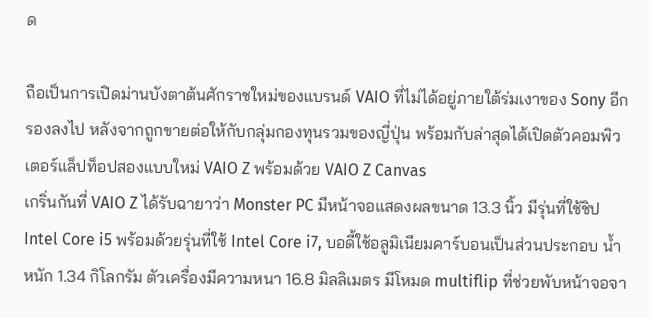ด

ถือเป็นการเปิดม่านบังตาต้นศักราชใหม่ของแบรนด์ VAIO ที่ไม่ได้อยู่ภายใต้ร่มเงาของ Sony อีกรองลงไป หลังจากถูกขายต่อให้กับกลุ่มกองทุนรวมของญี่ปุ่น พร้อมกับล่าสุดได้เปิดตัวคอมพิวเตอร์แล็ปท็อปสองแบบใหม่ VAIO Z พร้อมด้วย VAIO Z Canvas
เกริ่นกันที่ VAIO Z ได้รับฉายาว่า Monster PC มีหน้าจอแสดงผลขนาด 13.3 นิ้ว มีรุ่นที่ใช้ชิป Intel Core i5 พร้อมด้วยรุ่นที่ใช้ Intel Core i7, บอดี้ใช้อลูมิเนียมคาร์บอนเป็นส่วนประกอบ น้ำหนัก 1.34 กิโลกรัม ตัวเครื่องมีความหนา 16.8 มิลลิเมตร มีโหมด multiflip ที่ช่วยพับหน้าจอจา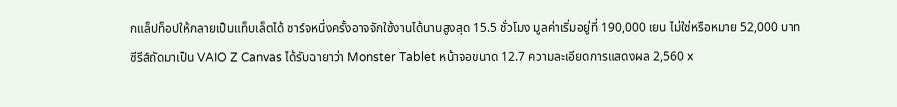กแล็ปท็อปให้กลายเป็นแท็บเล็ตได้ ชาร์จหนึ่งครั้งอาจจักใช้งานได้นานสูงสุด 15.5 ชั่วโมง มูลค่าเริ่มอยู่ที่ 190,000 เยน ไม่ใช่หรือหมาย 52,000 บาท
ซีรีส์ถัดมาเป็น VAIO Z Canvas ได้รับฉายาว่า Monster Tablet หน้าจอขนาด 12.7 ความละเอียดการแสดงผล 2,560 x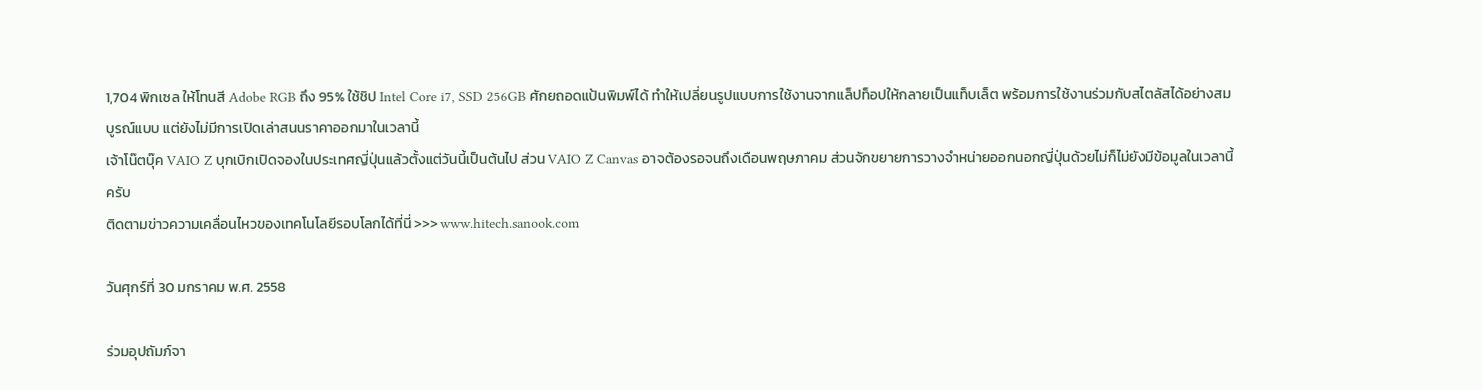1,704 พิกเซล ให้โทนสี Adobe RGB ถึง 95% ใช้ชิป Intel Core i7, SSD 256GB ศักยถอดแป้นพิมพ์ได้ ทำให้เปลี่ยนรูปแบบการใช้งานจากแล็ปท็อปให้กลายเป็นแท็บเล็ต พร้อมการใช้งานร่วมกับสไตลัสได้อย่างสมบูรณ์แบบ แต่ยังไม่มีการเปิดเล่าสนนราคาออกมาในเวลานี้
เจ้าโน๊ตบุ๊ค VAIO Z บุกเบิกเปิดจองในประเทศญี่ปุ่นแล้วตั้งแต่วันนี้เป็นต้นไป ส่วน VAIO Z Canvas อาจต้องรอจนถึงเดือนพฤษภาคม ส่วนจักขยายการวางจำหน่ายออกนอกญี่ปุ่นด้วยไม่ก็ไม่ยังมีข้อมูลในเวลานี้ครับ
ติดตามข่าวความเคลื่อนไหวของเทคโนโลยีรอบโลกได้ที่นี่ >>> www.hitech.sanook.com

วันศุกร์ที่ 30 มกราคม พ.ศ. 2558

ร่วมอุปถัมภ์จา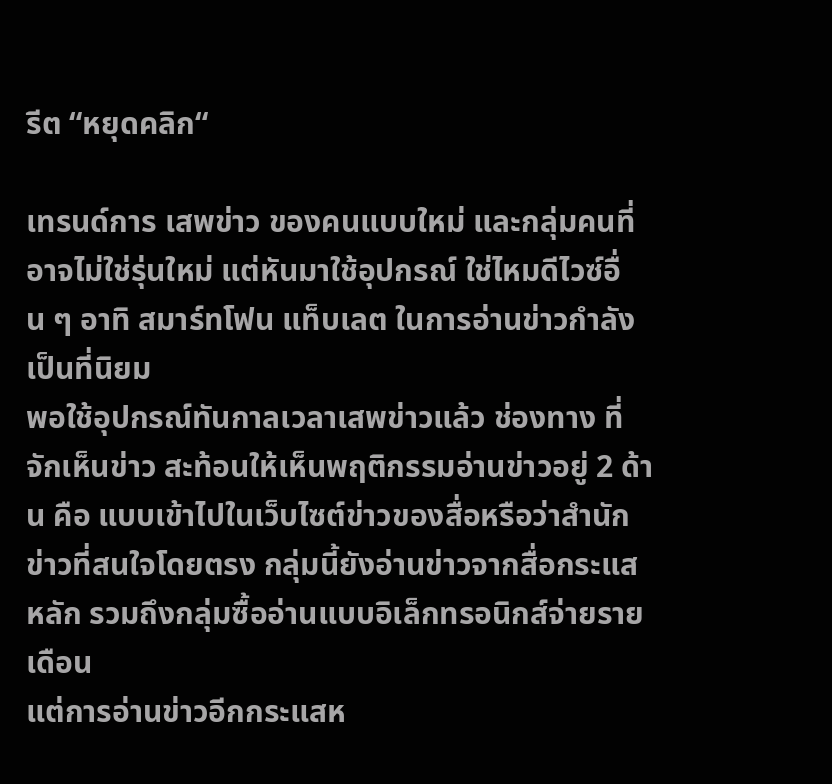รีต “หยุดคลิก“

เทรนด์การ เสพข่าว ของคนแบบใหม่ และกลุ่มคนที่อาจไม่ใช่รุ่นใหม่ แต่หันมาใช้อุปกรณ์ ใช่ไหมดีไวซ์อื่น ๆ อาทิ สมาร์ทโฟน แท็บเลต ในการอ่านข่าวกำลังเป็นที่นิยม
พอใช้อุปกรณ์ทันกาลเวลาเสพข่าวแล้ว ช่องทาง ที่จักเห็นข่าว สะท้อนให้เห็นพฤติกรรมอ่านข่าวอยู่ 2 ด้าน คือ แบบเข้าไปในเว็บไซต์ข่าวของสื่อหรือว่าสำนักข่าวที่สนใจโดยตรง กลุ่มนี้ยังอ่านข่าวจากสื่อกระแสหลัก รวมถึงกลุ่มซื้ออ่านแบบอิเล็กทรอนิกส์จ่ายรายเดือน
แต่การอ่านข่าวอีกกระแสห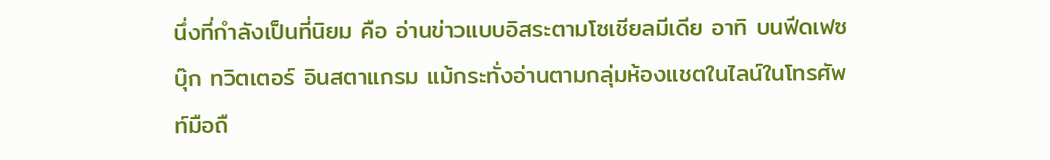นึ่งที่กำลังเป็นที่นิยม คือ อ่านข่าวแบบอิสระตามโซเชียลมีเดีย อาทิ บนฟีดเฟซบุ๊ก ทวิตเตอร์ อินสตาแกรม แม้กระทั่งอ่านตามกลุ่มห้องแชตในไลน์ในโทรศัพท์มือถื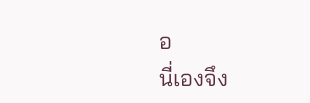อ
นี่เองจึง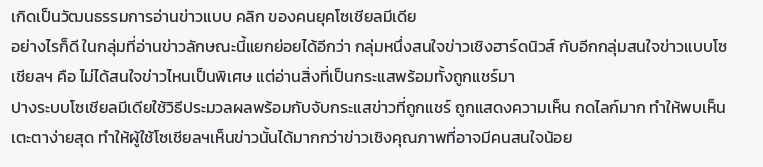เกิดเป็นวัฒนธรรมการอ่านข่าวแบบ คลิก ของคนยุคโซเชียลมีเดีย
อย่างไรก็ดี ในกลุ่มที่อ่านข่าวลักษณะนี้แยกย่อยได้อีกว่า กลุ่มหนึ่งสนใจข่าวเชิงฮาร์ดนิวส์ กับอีกกลุ่มสนใจข่าวแบบโซเชียลฯ คือ ไม่ได้สนใจข่าวไหนเป็นพิเศษ แต่อ่านสิ่งที่เป็นกระแสพร้อมทั้งถูกแชร์มา
ปางระบบโซเชียลมีเดียใช้วิธีประมวลผลพร้อมกับจับกระแสข่าวที่ถูกแชร์ ถูกแสดงความเห็น กดไลก์มาก ทำให้พบเห็นเตะตาง่ายสุด ทำให้ผู้ใช้โซเชียลฯเห็นข่าวนั้นได้มากกว่าข่าวเชิงคุณภาพที่อาจมีคนสนใจน้อย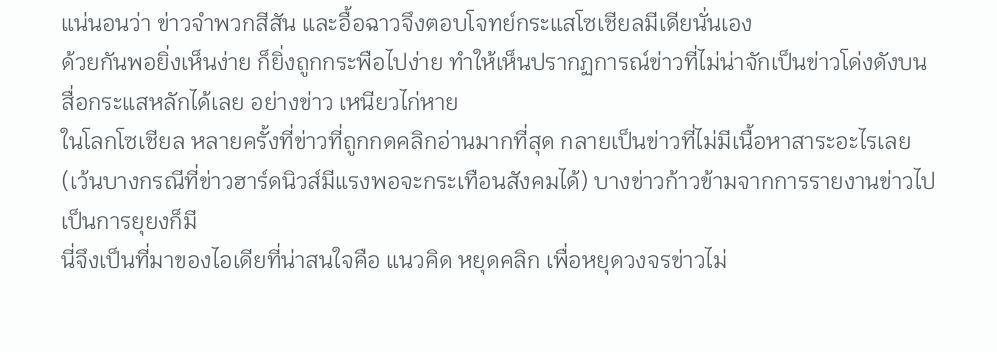แน่นอนว่า ข่าวจำพวกสีสัน และอื้อฉาวจึงตอบโจทย์กระแสโซเชียลมีเดียนั่นเอง
ด้วยกันพอยิ่งเห็นง่าย ก็ยิ่งถูกกระพือไปง่าย ทำให้เห็นปรากฏการณ์ข่าวที่ไม่น่าจักเป็นข่าวโด่งดังบนสื่อกระแสหลักได้เลย อย่างข่าว เหนียวไก่หาย
ในโลกโซเชียล หลายครั้งที่ข่าวที่ถูกกดคลิกอ่านมากที่สุด กลายเป็นข่าวที่ไม่มีเนื้อหาสาระอะไรเลย (เว้นบางกรณีที่ข่าวฮาร์ดนิวส์มีแรงพอจะกระเทือนสังคมได้) บางข่าวก้าวข้ามจากการรายงานข่าวไปเป็นการยุยงก็มี
นี่จึงเป็นที่มาของไอเดียที่น่าสนใจคือ แนวคิด หยุดคลิก เพื่อหยุดวงจรข่าวไม่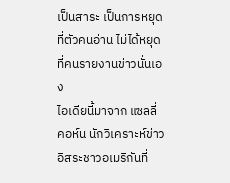เป็นสาระ เป็นการหยุดที่ตัวคนอ่าน ไม่ได้หยุดที่คนรายงานข่าวนั่นเอง
ไอเดียนี้มาจาก แซลลี่ คอห์น นักวิเคราะห์ข่าวอิสระชาวอเมริกันที่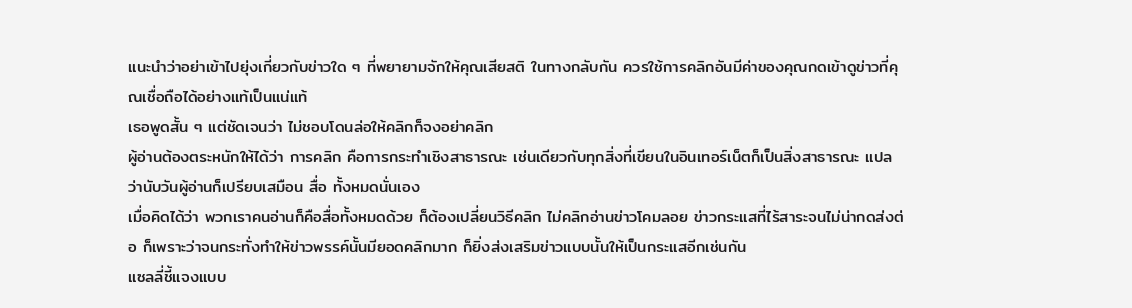แนะนำว่าอย่าเข้าไปยุ่งเกี่ยวกับข่าวใด ๆ ที่พยายามจักให้คุณเสียสติ ในทางกลับกัน ควรใช้การคลิกอันมีค่าของคุณกดเข้าดูข่าวที่คุณเชื่อถือได้อย่างแท้เป็นแน่แท้
เธอพูดสั้น ๆ แต่ชัดเจนว่า ไม่ชอบโดนล่อให้คลิกก็จงอย่าคลิก
ผู้อ่านต้องตระหนักให้ได้ว่า การคลิก คือการกระทำเชิงสาธารณะ เช่นเดียวกับทุกสิ่งที่เขียนในอินเทอร์เน็ตก็เป็นสิ่งสาธารณะ แปลว่านับวันผู้อ่านก็เปรียบเสมือน สื่อ ทั้งหมดนั่นเอง
เมื่อคิดได้ว่า พวกเราคนอ่านก็คือสื่อทั้งหมดด้วย ก็ต้องเปลี่ยนวิธีคลิก ไม่คลิกอ่านข่าวโคมลอย ข่าวกระแสที่ไร้สาระจนไม่น่ากดส่งต่อ ก็เพราะว่าจนกระทั่งทำให้ข่าวพรรค์นั้นมียอดคลิกมาก ก็ยิ่งส่งเสริมข่าวแบบนั้นให้เป็นกระแสอีกเช่นกัน
แซลลี่ชี้แจงแบบ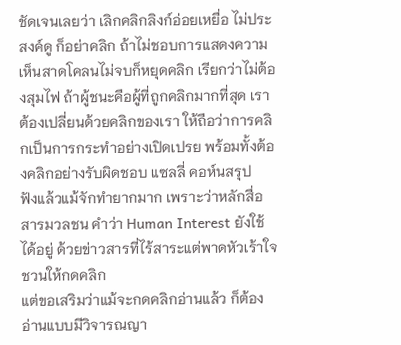ชัดเจนเลยว่า เลิกคลิกลิงก์อ่อยเหยื่อ ไม่ประสงค์ดู ก็อย่าคลิก ถ้าไม่ชอบการแสดงความเห็นสาดโคลนไม่จบก็หยุดคลิก เรียกว่าไม่ต้องสุมไฟ ถ้าผู้ชนะคือผู้ที่ถูกคลิกมากที่สุด เราต้องเปลี่ยนด้วยคลิกของเรา ให้ถือว่าการคลิกเป็นการกระทำอย่างเปิดเปรย พร้อมทั้งต้องคลิกอย่างรับผิดชอบ แซลลี่ คอห์นสรุป
ฟังแล้วแม้จักทำยากมาก เพราะว่าหลักสื่อสารมวลชน คำว่า Human Interest ยังใช้ได้อยู่ ด้วยข่าวสารที่ไร้สาระแต่พาดหัวเร้าใจชวนให้กดคลิก
แต่ขอเสริมว่าแม้จะกดคลิกอ่านแล้ว ก็ต้องอ่านแบบมีวิจารณญา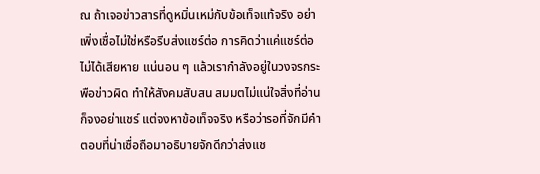ณ ถ้าเจอข่าวสารที่ดูหมิ่นเหม่กับข้อเท็จแท้จริง อย่าเพิ่งเชื่อไม่ใช่หรือรีบส่งแชร์ต่อ การคิดว่าแค่แชร์ต่อไม่ได้เสียหาย แน่นอน ๆ แล้วเรากำลังอยู่ในวงจรกระพือข่าวผิด ทำให้สังคมสับสน สมมตไม่แน่ใจสิ่งที่อ่านก็จงอย่าแชร์ แต่จงหาข้อเท็จจริง หรือว่ารอที่จักมีคำตอบที่น่าเชื่อถือมาอธิบายจักดีกว่าส่งแช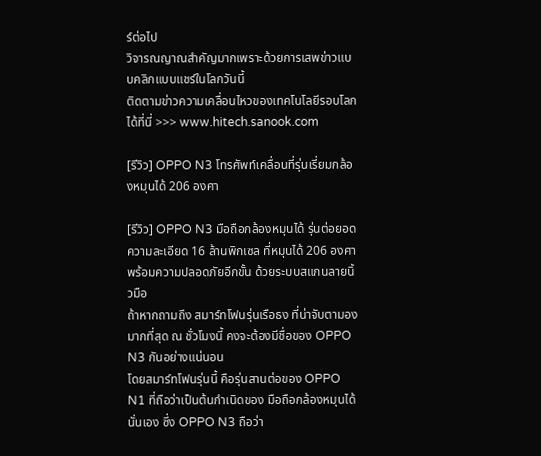ร์ต่อไป
วิจารณญาณสำคัญมากเพราะด้วยการเสพข่าวแบบคลิกแบบแชร์ในโลกวันนี้
ติดตามข่าวความเคลื่อนไหวของเทคโนโลยีรอบโลกได้ที่นี่ >>> www.hitech.sanook.com

[รีวิว] OPPO N3 โทรศัพท์เคลื่อนที่รุ่นเรี่ยมกล้องหมุนได้ 206 องศา

[รีวิว] OPPO N3 มือถือกล้องหมุนได้ รุ่นต่อยอด ความละเอียด 16 ล้านพิกเซล ที่หมุนได้ 206 องศา พร้อมความปลอดภัยอีกขั้น ด้วยระบบสแกนลายนิ้วมือ
ถ้าหากถามถึง สมาร์ทโฟนรุ่นเรือธง ที่น่าจับตามองมากที่สุด ณ ชั่วโมงนี้ คงจะต้องมีชื่อของ OPPO N3 กันอย่างแน่นอน
โดยสมาร์ทโฟนรุ่นนี้ คือรุ่นสานต่อของ OPPO N1 ที่ถือว่าเป็นต้นกำเนิดของ มือถือกล้องหมุนได้ นั่นเอง ซึ่ง OPPO N3 ถือว่า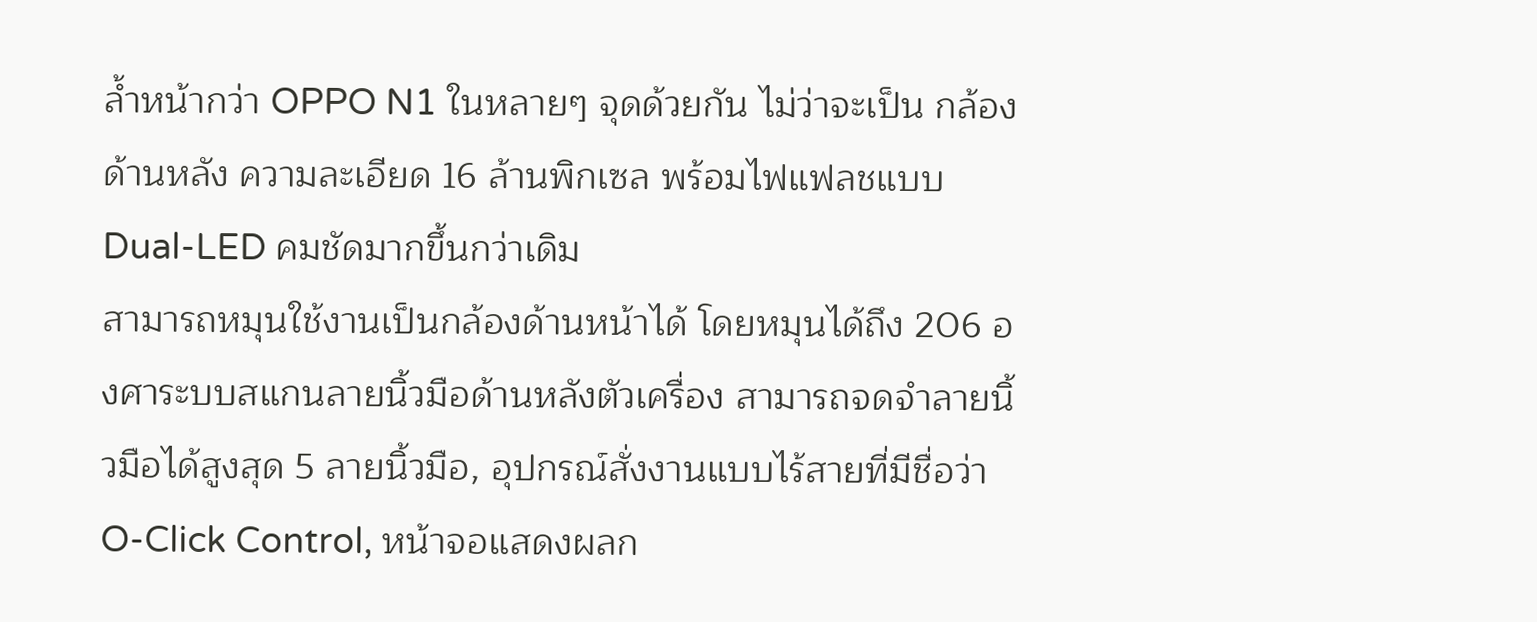ล้ำหน้ากว่า OPPO N1 ในหลายๆ จุดด้วยกัน ไม่ว่าจะเป็น กล้องด้านหลัง ความละเอียด 16 ล้านพิกเซล พร้อมไฟแฟลชแบบ Dual-LED คมชัดมากขึ้นกว่าเดิม
สามารถหมุนใช้งานเป็นกล้องด้านหน้าได้ โดยหมุนได้ถึง 206 องศาระบบสแกนลายนิ้วมือด้านหลังตัวเครื่อง สามารถจดจำลายนิ้วมือได้สูงสุด 5 ลายนิ้วมือ, อุปกรณ์สั่งงานแบบไร้สายที่มีชื่อว่า O-Click Control, หน้าจอแสดงผลก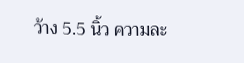ว้าง 5.5 นิ้ว ความละ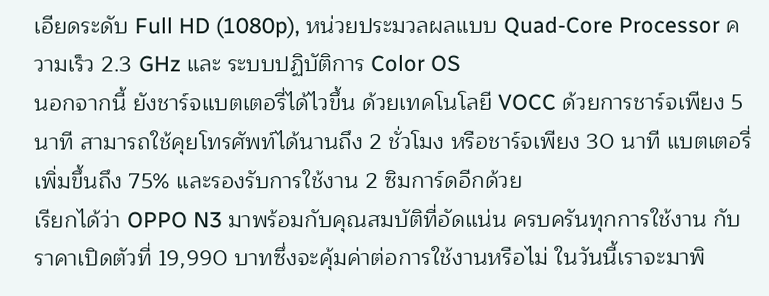เอียดระดับ Full HD (1080p), หน่วยประมวลผลแบบ Quad-Core Processor ความเร็ว 2.3 GHz และ ระบบปฏิบัติการ Color OS
นอกจากนี้ ยังชาร์จแบตเตอรี่ได้ไวขึ้น ด้วยเทคโนโลยี VOCC ด้วยการชาร์จเพียง 5 นาที สามารถใช้คุยโทรศัพท์ได้นานถึง 2 ชั่วโมง หรือชาร์จเพียง 30 นาที แบตเตอรี่เพิ่มขึ้นถึง 75% และรองรับการใช้งาน 2 ซิมการ์ดอีกด้วย
เรียกได้ว่า OPPO N3 มาพร้อมกับคุณสมบัติที่อัดแน่น ครบครันทุกการใช้งาน กับราคาเปิดตัวที่ 19,990 บาทซึ่งจะคุ้มค่าต่อการใช้งานหรือไม่ ในวันนี้เราจะมาพิ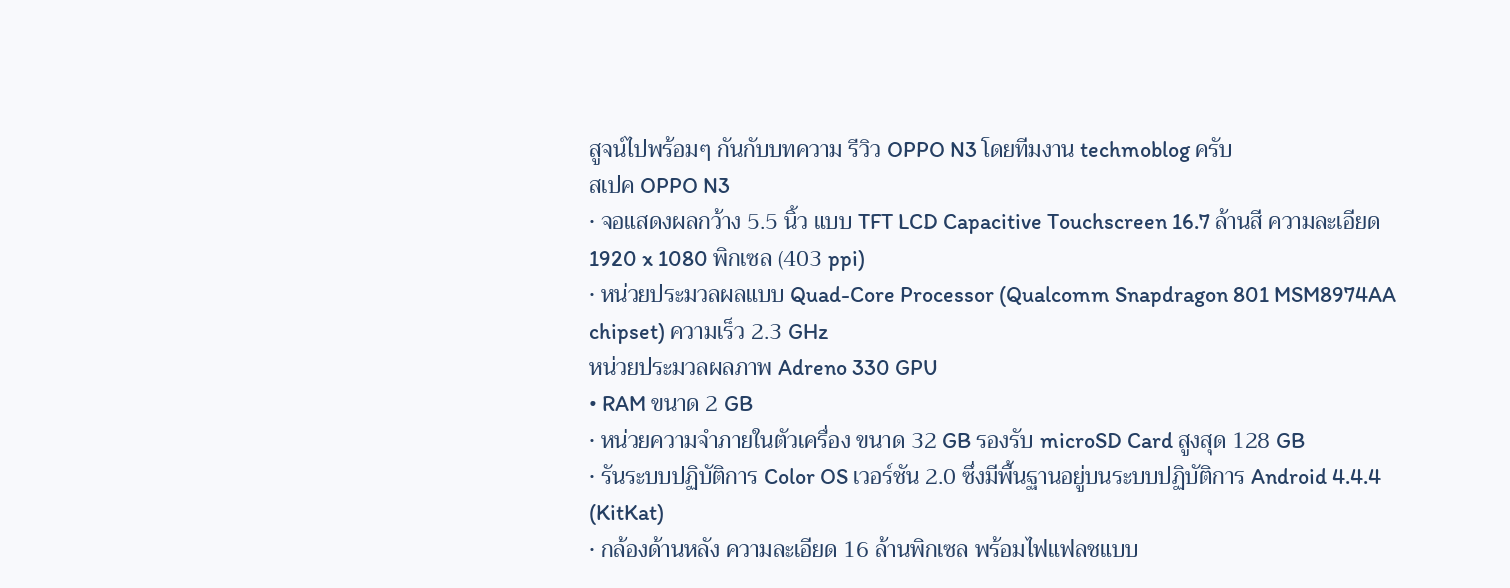สูจน์ไปพร้อมๆ กันกับบทความ รีวิว OPPO N3 โดยทีมงาน techmoblog ครับ
สเปค OPPO N3
• จอแสดงผลกว้าง 5.5 นิ้ว แบบ TFT LCD Capacitive Touchscreen 16.7 ล้านสี ความละเอียด 1920 x 1080 พิกเซล (403 ppi)
• หน่วยประมวลผลแบบ Quad-Core Processor (Qualcomm Snapdragon 801 MSM8974AA chipset) ความเร็ว 2.3 GHz
หน่วยประมวลผลภาพ Adreno 330 GPU
• RAM ขนาด 2 GB
• หน่วยความจำภายในตัวเครื่อง ขนาด 32 GB รองรับ microSD Card สูงสุด 128 GB
• รันระบบปฏิบัติการ Color OS เวอร์ชัน 2.0 ซึ่งมีพื้นฐานอยู่บนระบบปฏิบัติการ Android 4.4.4 (KitKat)
• กล้องด้านหลัง ความละเอียด 16 ล้านพิกเซล พร้อมไฟแฟลชแบบ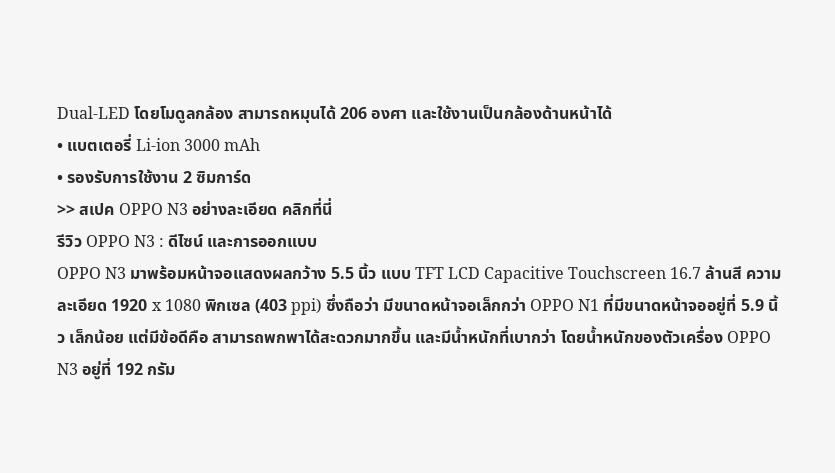Dual-LED โดยโมดูลกล้อง สามารถหมุนได้ 206 องศา และใช้งานเป็นกล้องด้านหน้าได้
• แบตเตอรี่ Li-ion 3000 mAh
• รองรับการใช้งาน 2 ซิมการ์ด
>> สเปค OPPO N3 อย่างละเอียด คลิกที่นี่
รีวิว OPPO N3 : ดีไซน์ และการออกแบบ
OPPO N3 มาพร้อมหน้าจอแสดงผลกว้าง 5.5 นิ้ว แบบ TFT LCD Capacitive Touchscreen 16.7 ล้านสี ความละเอียด 1920 x 1080 พิกเซล (403 ppi) ซึ่งถือว่า มีขนาดหน้าจอเล็กกว่า OPPO N1 ที่มีขนาดหน้าจออยู่ที่ 5.9 นิ้ว เล็กน้อย แต่มีข้อดีคือ สามารถพกพาได้สะดวกมากขึ้น และมีน้ำหนักที่เบากว่า โดยน้ำหนักของตัวเครื่อง OPPO N3 อยู่ที่ 192 กรัม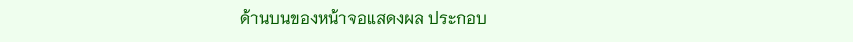ด้านบนของหน้าจอแสดงผล ประกอบ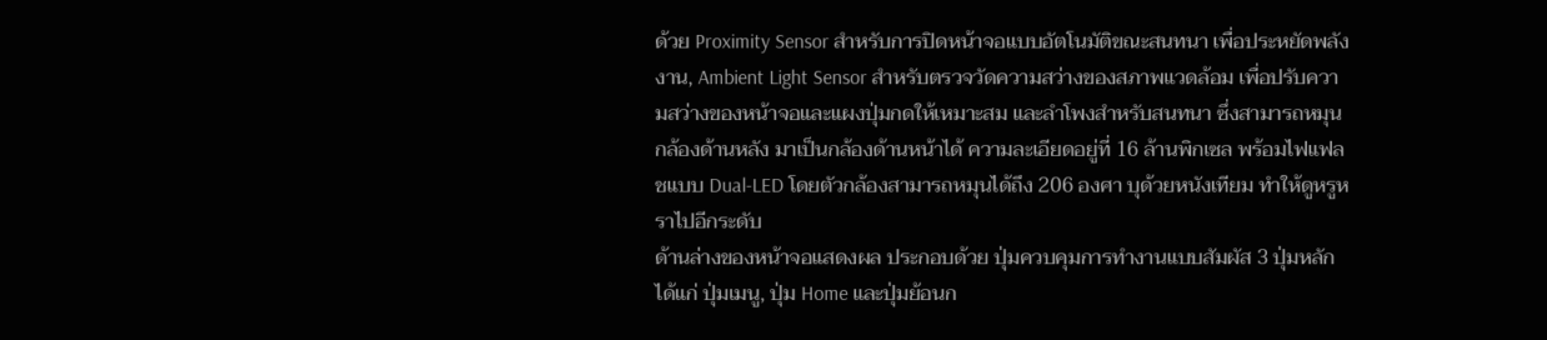ด้วย Proximity Sensor สำหรับการปิดหน้าจอแบบอัตโนมัติขณะสนทนา เพื่อประหยัดพลังงาน, Ambient Light Sensor สำหรับตรวจวัดความสว่างของสภาพแวดล้อม เพื่อปรับความสว่างของหน้าจอและแผงปุ่มกดให้เหมาะสม และลำโพงสำหรับสนทนา ซึ่งสามารถหมุนกล้องด้านหลัง มาเป็นกล้องด้านหน้าได้ ความละเอียดอยู่ที่ 16 ล้านพิกเซล พร้อมไฟแฟลชแบบ Dual-LED โดยตัวกล้องสามารถหมุนได้ถึง 206 องศา บุด้วยหนังเทียม ทำให้ดูหรูหราไปอีกระดับ
ด้านล่างของหน้าจอแสดงผล ประกอบด้วย ปุ่มควบคุมการทำงานแบบสัมผัส 3 ปุ่มหลัก ได้แก่ ปุ่มเมนู, ปุ่ม Home และปุ่มย้อนก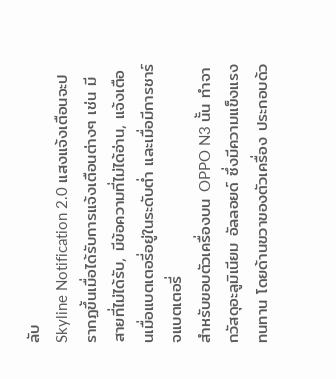ลับ
Skyline Notification 2.0 แสงแจ้งเตือนจะปรากฏขึ้นเมื่อได้รับการแจ้งเตือนต่างๆ เช่น มีสายที่ไม่ได้รับ, มีข้อความที่ไม่ได้อ่าน, แจ้งเตือนเมื่อแบตเตอรี่อยู่ในระดับต่ำ และเมื่อมีการชาร์จแบตเตอรี่
สำหรับขอบตัวเครื่องบน OPPO N3 นั้น ทำจากวัสดุอะลูมิเนียม อัลลอยด์ ซึ่งมีความแข็งแรงทนทาน โดยด้านขวาของตัวเครื่อง ประกอบด้ว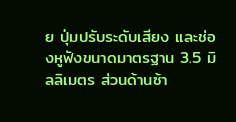ย ปุ่มปรับระดับเสียง และช่องหูฟังขนาดมาตรฐาน 3.5 มิลลิเมตร ส่วนด้านซ้า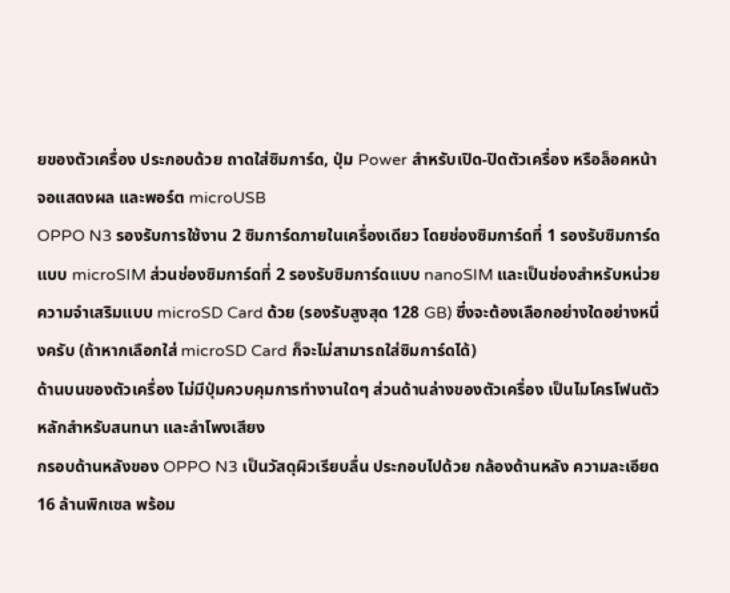ยของตัวเครื่อง ประกอบด้วย ถาดใส่ซิมการ์ด, ปุ่ม Power สำหรับเปิด-ปิดตัวเครื่อง หรือล็อคหน้าจอแสดงผล และพอร์ต microUSB
OPPO N3 รองรับการใช้งาน 2 ซิมการ์ดภายในเครื่องเดียว โดยช่องซิมการ์ดที่ 1 รองรับซิมการ์ดแบบ microSIM ส่วนช่องซิมการ์ดที่ 2 รองรับซิมการ์ดแบบ nanoSIM และเป็นช่องสำหรับหน่วยความจำเสริมแบบ microSD Card ด้วย (รองรับสูงสุด 128 GB) ซึ่งจะต้องเลือกอย่างใดอย่างหนึ่งครับ (ถ้าหากเลือกใส่ microSD Card ก็จะไม่สามารถใส่ซิมการ์ดได้)
ด้านบนของตัวเครื่อง ไม่มีปุ่มควบคุมการทำงานใดๆ ส่วนด้านล่างของตัวเครื่อง เป็นไมโครโฟนตัวหลักสำหรับสนทนา และลำโพงเสียง
กรอบด้านหลังของ OPPO N3 เป็นวัสดุผิวเรียบลื่น ประกอบไปด้วย กล้องด้านหลัง ความละเอียด 16 ล้านพิกเซล พร้อม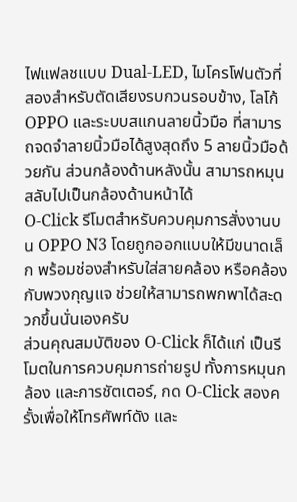ไฟแฟลชแบบ Dual-LED, ไมโครโฟนตัวที่สองสำหรับตัดเสียงรบกวนรอบข้าง, โลโก้ OPPO และระบบสแกนลายนิ้วมือ ที่สามารถจดจำลายนิ้วมือได้สูงสุดถึง 5 ลายนิ้วมือด้วยกัน ส่วนกล้องด้านหลังนั้น สามารถหมุนสลับไปเป็นกล้องด้านหน้าได้
O-Click รีโมตสำหรับควบคุมการสั่งงานบน OPPO N3 โดยถูกออกแบบให้มีขนาดเล็ก พร้อมช่องสำหรับใส่สายคล้อง หรือคล้องกับพวงกุญแจ ช่วยให้สามารถพกพาได้สะดวกขึ้นนั่นเองครับ
ส่วนคุณสมบัติของ O-Click ก็ได้แก่ เป็นรีโมตในการควบคุมการถ่ายรูป ทั้งการหมุนกล้อง และการชัตเตอร์, กด O-Click สองครั้งเพื่อให้โทรศัพท์ดัง และ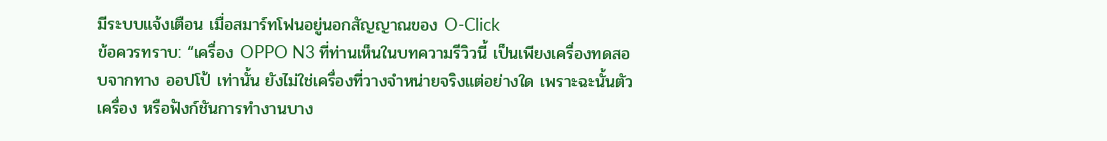มีระบบแจ้งเตือน เมื่อสมาร์ทโฟนอยู่นอกสัญญาณของ O-Click
ข้อควรทราบ: “เครื่อง OPPO N3 ที่ท่านเห็นในบทความรีวิวนี้ เป็นเพียงเครื่องทดสอบจากทาง ออปโป้ เท่านั้น ยังไม่ใช่เครื่องที่วางจำหน่ายจริงแต่อย่างใด เพราะฉะนั้นตัวเครื่อง หรือฟังก์ชันการทำงานบาง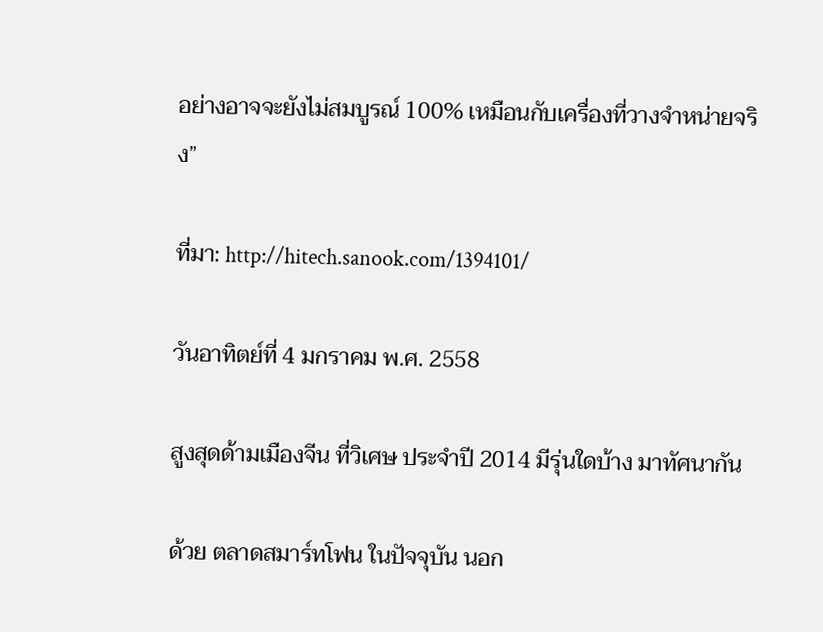อย่างอาจจะยังไม่สมบูรณ์ 100% เหมือนกับเครื่องที่วางจำหน่ายจริง”

ที่มา: http://hitech.sanook.com/1394101/

วันอาทิตย์ที่ 4 มกราคม พ.ศ. 2558

สูงสุดด้ามเมืองจีน ที่วิเศษ ประจำปี 2014 มีรุ่นใดบ้าง มาทัศนากัน

ด้วย ตลาดสมาร์ทโฟน ในปัจจุบัน นอก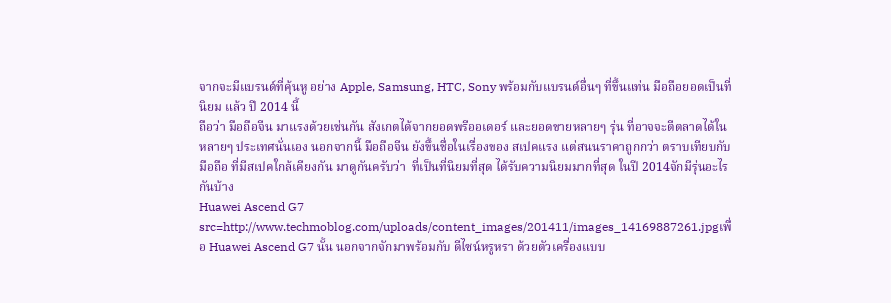จากจะมีแบรนด์ที่คุ้นหู อย่าง Apple, Samsung, HTC, Sony พร้อมกับแบรนด์อื่นๆ ที่ขึ้นแท่น มือถือยอดเป็นที่นิยม แล้ว ปี 2014 นี้
ถือว่า มือถือจีน มาแรงด้วยเช่นกัน สังเกตได้จากยอดพรีออเดอร์ และยอดขายหลายๆ รุ่น ที่อาจจะตีตลาดได้ในหลายๆ ประเทศนั่นเอง นอกจากนี้ มือถือจีน ยังขึ้นชื่อในเรื่องของ สเปคแรง แต่สนนราคาถูกกว่า ตราบเทียบกับ มือถือ ที่มีสเปคใกล้เคียงกัน มาดูกันครับว่า  ที่เป็นที่นิยมที่สุด ได้รับความนิยมมากที่สุด ในปี 2014จักมีรุ่นอะไรกันบ้าง
Huawei Ascend G7
src=http://www.techmoblog.com/uploads/content_images/201411/images_14169887261.jpgเพื่อ Huawei Ascend G7 นั้น นอกจากจักมาพร้อมกับ ดีไซน์หรูหรา ด้วยตัวเครื่องแบบ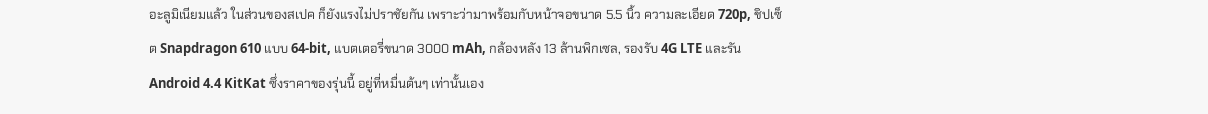อะลูมิเนียมแล้ว ในส่วนของสเปค ก็ยังแรงไม่ปราชัยกัน เพราะว่ามาพร้อมกับหน้าจอขนาด 5.5 นิ้ว ความละเอียด 720p, ชิปเซ็ต Snapdragon 610 แบบ 64-bit, แบตเตอรี่ขนาด 3000 mAh, กล้องหลัง 13 ล้านพิกเซล, รองรับ 4G LTE และรัน Android 4.4 KitKat ซึ่งราคาของรุ่นนี้ อยู่ที่หมื่นต้นๆ เท่านั้นเอง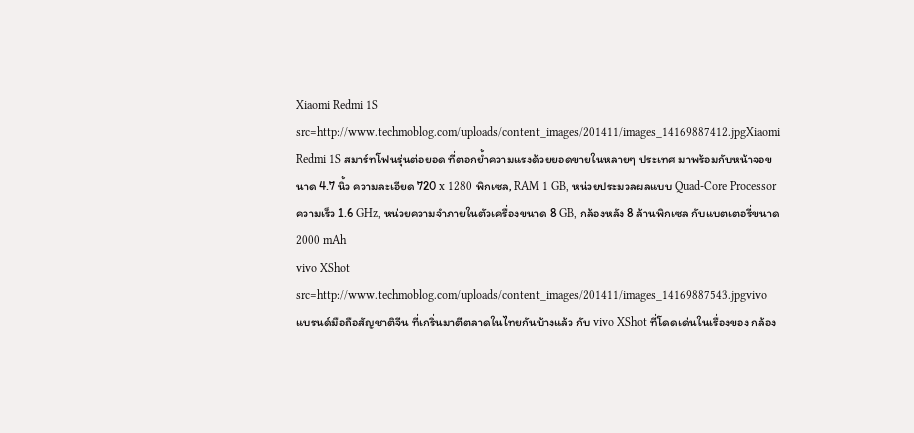Xiaomi Redmi 1S
src=http://www.techmoblog.com/uploads/content_images/201411/images_14169887412.jpgXiaomi Redmi 1S สมาร์ทโฟนรุ่นต่อยอด ที่ตอกย้ำความแรงด้วยยอดขายในหลายๆ ประเทศ มาพร้อมกับหน้าจอขนาด 4.7 นิ้ว ความละเอียด 720 x 1280 พิกเซล, RAM 1 GB, หน่วยประมวลผลแบบ Quad-Core Processor ความเร็ว 1.6 GHz, หน่วยความจำภายในตัวเครื่องขนาด 8 GB, กล้องหลัง 8 ล้านพิกเซล กับแบตเตอรี่ขนาด 2000 mAh
vivo XShot
src=http://www.techmoblog.com/uploads/content_images/201411/images_14169887543.jpgvivo แบรนด์มือถือสัญชาติจีน ที่เกริ่นมาตีตลาดในไทยกันบ้างแล้ว กับ vivo XShot ที่โดดเด่นในเรื่องของ กล้อง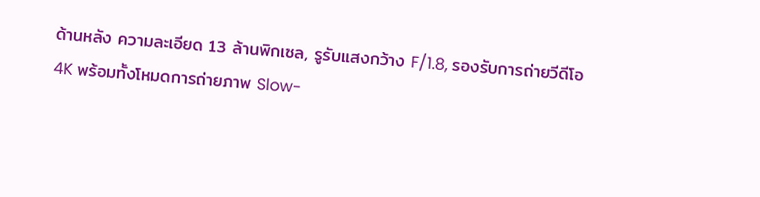ด้านหลัง ความละเอียด 13 ล้านพิกเซล, รูรับแสงกว้าง F/1.8, รองรับการถ่ายวีดีโอ 4K พร้อมทั้งโหมดการถ่ายภาพ Slow-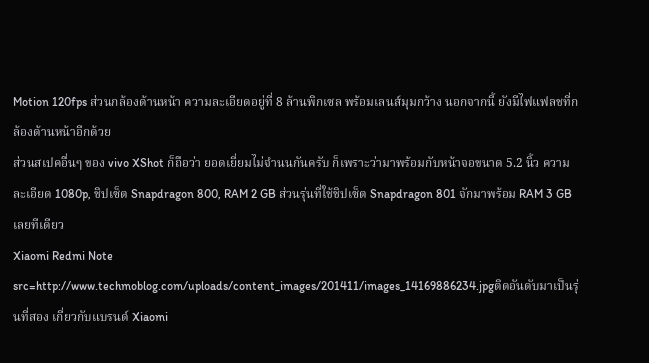Motion 120fps ส่วนกล้องด้านหน้า ความละเอียดอยู่ที่ 8 ล้านพิกเซล พร้อมเลนส์มุมกว้าง นอกจากนี้ ยังมีไฟแฟลชที่กล้องด้านหน้าอีกด้วย
ส่วนสเปคอื่นๆ ของ vivo XShot ก็ถือว่า ยอดเยี่ยมไม่จำนนกันครับ ก็เพราะว่ามาพร้อมกับหน้าจอขนาด 5.2 นิ้ว ความละเอียด 1080p, ชิปเซ็ต Snapdragon 800, RAM 2 GB ส่วนรุ่นที่ใช้ชิปเซ็ต Snapdragon 801 จักมาพร้อม RAM 3 GB เลยทีเดียว
Xiaomi Redmi Note
src=http://www.techmoblog.com/uploads/content_images/201411/images_14169886234.jpgติดอันดับมาเป็นรุ่นที่สอง เกี่ยวกับแบรนด์ Xiaomi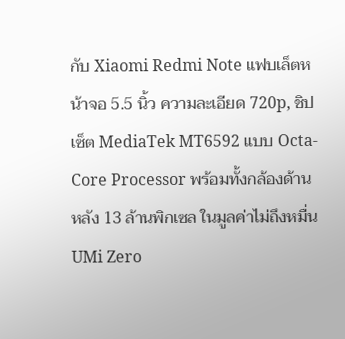กับ Xiaomi Redmi Note แฟบเล็ตหน้าจอ 5.5 นิ้ว ความละเอียด 720p, ชิปเซ็ต MediaTek MT6592 แบบ Octa-Core Processor พร้อมทั้งกล้องด้านหลัง 13 ล้านพิกเซล ในมูลค่าไม่ถึงหมื่น
UMi Zero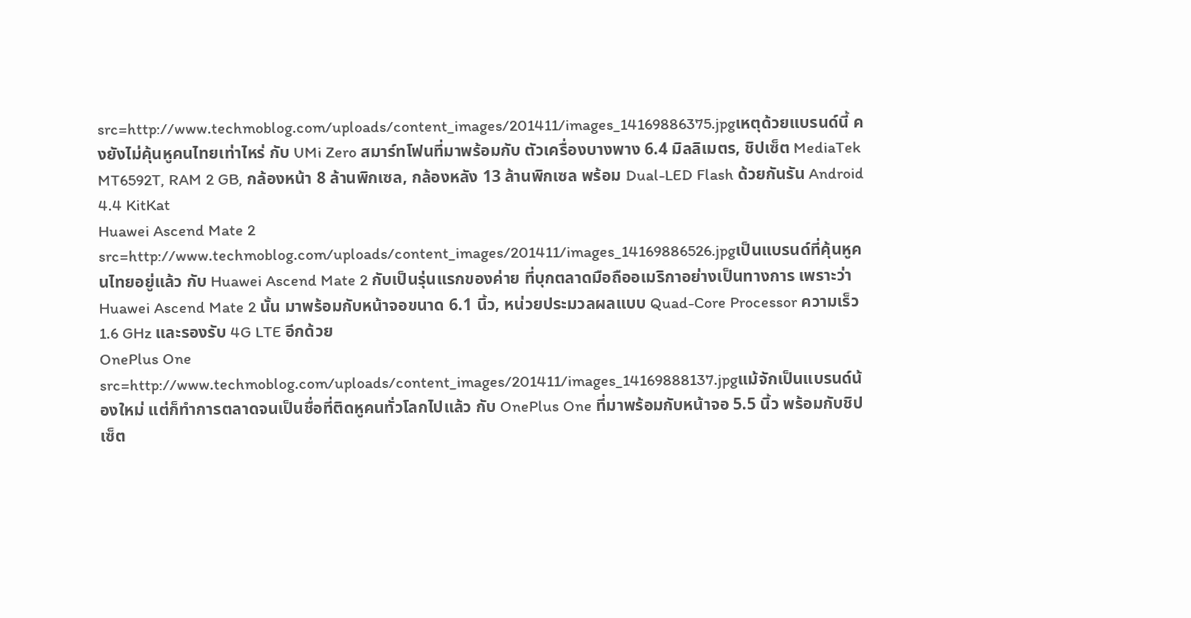src=http://www.techmoblog.com/uploads/content_images/201411/images_14169886375.jpgเหตุด้วยแบรนด์นี้ คงยังไม่คุ้นหูคนไทยเท่าไหร่ กับ UMi Zero สมาร์ทโฟนที่มาพร้อมกับ ตัวเครื่องบางพาง 6.4 มิลลิเมตร, ชิปเซ็ต MediaTek MT6592T, RAM 2 GB, กล้องหน้า 8 ล้านพิกเซล, กล้องหลัง 13 ล้านพิกเซล พร้อม Dual-LED Flash ด้วยกันรัน Android 4.4 KitKat
Huawei Ascend Mate 2
src=http://www.techmoblog.com/uploads/content_images/201411/images_14169886526.jpgเป็นแบรนด์ที่คุ้นหูคนไทยอยู่แล้ว กับ Huawei Ascend Mate 2 กับเป็นรุ่นแรกของค่าย ที่บุกตลาดมือถืออเมริกาอย่างเป็นทางการ เพราะว่า Huawei Ascend Mate 2 นั้น มาพร้อมกับหน้าจอขนาด 6.1 นิ้ว, หน่วยประมวลผลแบบ Quad-Core Processor ความเร็ว 1.6 GHz และรองรับ 4G LTE อีกด้วย
OnePlus One
src=http://www.techmoblog.com/uploads/content_images/201411/images_14169888137.jpgแม้จักเป็นแบรนด์น้องใหม่ แต่ก็ทำการตลาดจนเป็นชื่อที่ติดหูคนทั่วโลกไปแล้ว กับ OnePlus One ที่มาพร้อมกับหน้าจอ 5.5 นิ้ว พร้อมกับชิปเซ็ต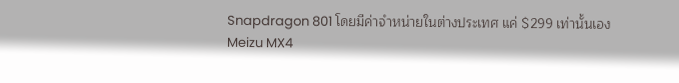Snapdragon 801 โดยมีค่าจำหน่ายในต่างประเทศ แค่ $299 เท่านั้นเอง
Meizu MX4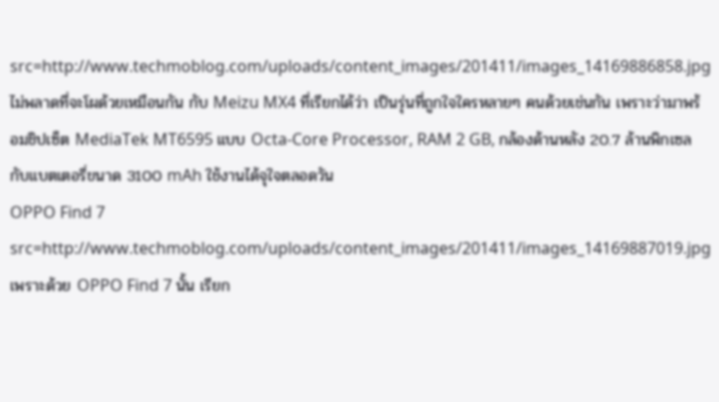src=http://www.techmoblog.com/uploads/content_images/201411/images_14169886858.jpgไม่พลาดที่จะโผด้วยเหมือนกัน กับ Meizu MX4 ที่เรียกได้ว่า เป็นรุ่นที่ถูกใจใครหลายๆ คนด้วยเช่นกัน เพราะว่ามาพร้อมชิปเซ็ต MediaTek MT6595 แบบ Octa-Core Processor, RAM 2 GB, กล้องด้านหลัง 20.7 ล้านพิกเซล กับแบตเตอรี่ขนาด 3100 mAh ใช้งานได้จุใจตลอดวัน
OPPO Find 7
src=http://www.techmoblog.com/uploads/content_images/201411/images_14169887019.jpgเพราะด้วย OPPO Find 7 นั้น เรียก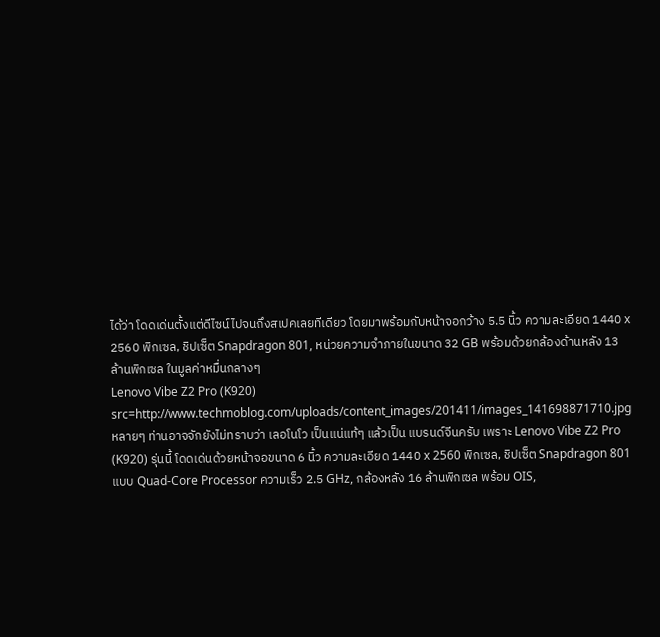ได้ว่า โดดเด่นตั้งแต่ดีไซน์ไปจนถึงสเปคเลยทีเดียว โดยมาพร้อมกับหน้าจอกว้าง 5.5 นิ้ว ความละเอียด 1440 x 2560 พิกเซล, ชิปเซ็ต Snapdragon 801, หน่วยความจำภายในขนาด 32 GB พร้อมด้วยกล้องด้านหลัง 13 ล้านพิกเซล ในมูลค่าหมื่นกลางๆ
Lenovo Vibe Z2 Pro (K920)
src=http://www.techmoblog.com/uploads/content_images/201411/images_141698871710.jpg
หลายๆ ท่านอาจจักยังไม่ทราบว่า เลอโนโว เป็นแน่แท้ๆ แล้วเป็น แบรนด์จีนครับ เพราะ Lenovo Vibe Z2 Pro (K920) รุ่นนี้ โดดเด่นด้วยหน้าจอขนาด 6 นิ้ว ความละเอียด 1440 x 2560 พิกเซล, ชิปเซ็ต Snapdragon 801 แบบ Quad-Core Processor ความเร็ว 2.5 GHz, กล้องหลัง 16 ล้านพิกเซล พร้อม OIS,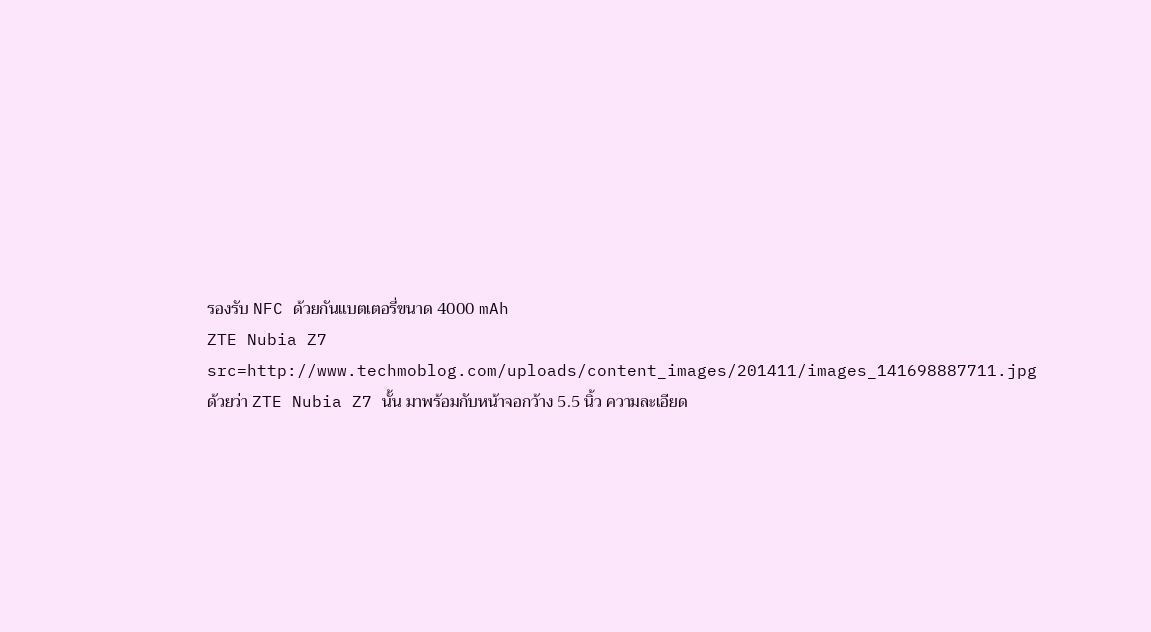รองรับ NFC ด้วยกันแบตเตอรี่ขนาด 4000 mAh
ZTE Nubia Z7
src=http://www.techmoblog.com/uploads/content_images/201411/images_141698887711.jpg
ด้วยว่า ZTE Nubia Z7 นั้น มาพร้อมกับหน้าจอกว้าง 5.5 นิ้ว ความละเอียด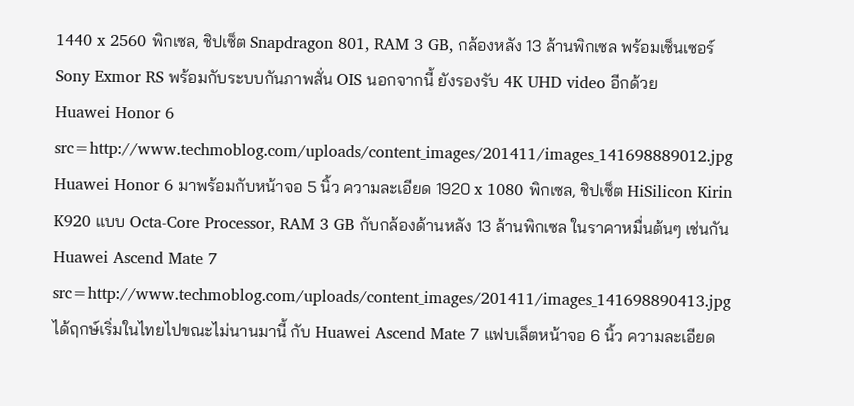1440 x 2560 พิกเซล, ชิปเซ็ต Snapdragon 801, RAM 3 GB, กล้องหลัง 13 ล้านพิกเซล พร้อมเซ็นเซอร์ Sony Exmor RS พร้อมกับระบบกันภาพสั่น OIS นอกจากนี้ ยังรองรับ 4K UHD video อีกด้วย
Huawei Honor 6
src=http://www.techmoblog.com/uploads/content_images/201411/images_141698889012.jpg
Huawei Honor 6 มาพร้อมกับหน้าจอ 5 นิ้ว ความละเอียด 1920 x 1080 พิกเซล, ชิปเซ็ต HiSilicon Kirin K920 แบบ Octa-Core Processor, RAM 3 GB กับกล้องด้านหลัง 13 ล้านพิกเซล ในราคาหมื่นต้นๆ เช่นกัน
Huawei Ascend Mate 7
src=http://www.techmoblog.com/uploads/content_images/201411/images_141698890413.jpg
ได้ฤกษ์เริ่มในไทยไปขณะไม่นานมานี้ กับ Huawei Ascend Mate 7 แฟบเล็ตหน้าจอ 6 นิ้ว ความละเอียด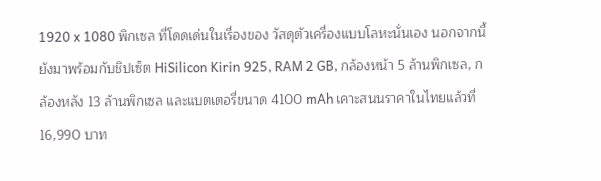1920 x 1080 พิกเซล ที่โดดเด่นในเรื่องของ วัสดุตัวเครื่องแบบโลหะนั่นเอง นอกจากนี้ ยังมาพร้อมกับชิปเซ็ต HiSilicon Kirin 925, RAM 2 GB, กล้องหน้า 5 ล้านพิกเซล, กล้องหลัง 13 ล้านพิกเซล และแบตเตอรี่ขนาด 4100 mAh เคาะสนนราคาในไทยแล้วที่ 16,990 บาท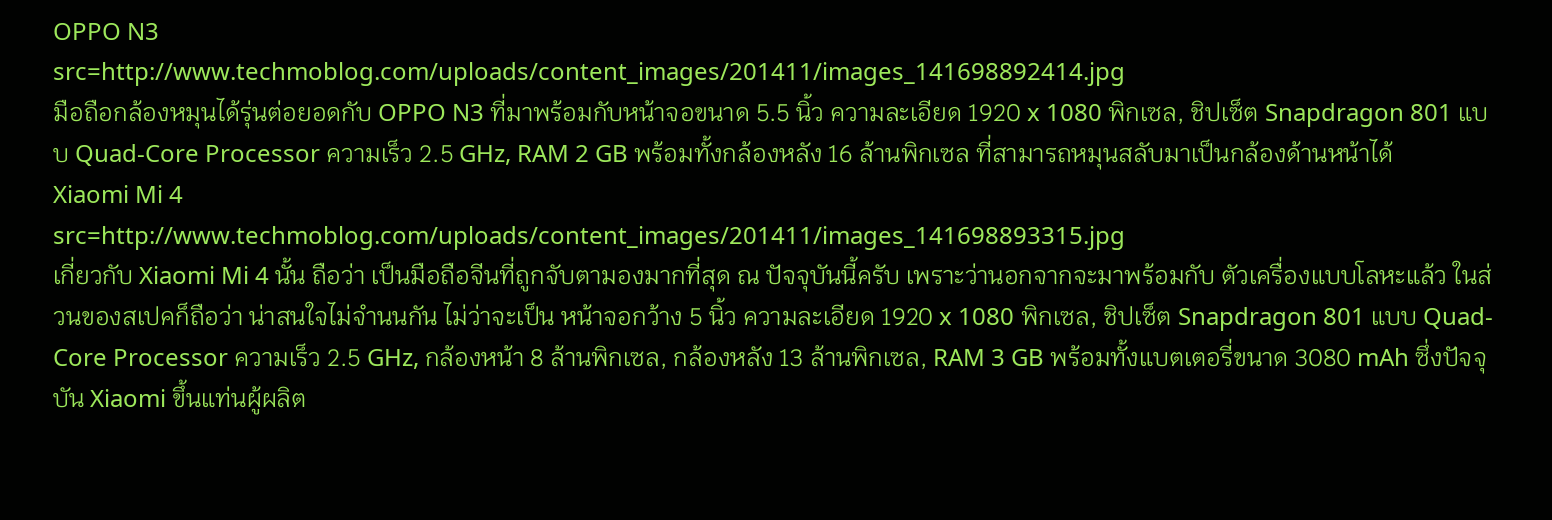OPPO N3
src=http://www.techmoblog.com/uploads/content_images/201411/images_141698892414.jpg
มือถือกล้องหมุนได้รุ่นต่อยอดกับ OPPO N3 ที่มาพร้อมกับหน้าจอขนาด 5.5 นิ้ว ความละเอียด 1920 x 1080 พิกเซล, ชิปเซ็ต Snapdragon 801 แบบ Quad-Core Processor ความเร็ว 2.5 GHz, RAM 2 GB พร้อมทั้งกล้องหลัง 16 ล้านพิกเซล ที่สามารถหมุนสลับมาเป็นกล้องด้านหน้าได้
Xiaomi Mi 4
src=http://www.techmoblog.com/uploads/content_images/201411/images_141698893315.jpg
เกี่ยวกับ Xiaomi Mi 4 นั้น ถือว่า เป็นมือถือจีนที่ถูกจับตามองมากที่สุด ณ ปัจจุบันนี้ครับ เพราะว่านอกจากจะมาพร้อมกับ ตัวเครื่องแบบโลหะแล้ว ในส่วนของสเปคก็ถือว่า น่าสนใจไม่จำนนกัน ไม่ว่าจะเป็น หน้าจอกว้าง 5 นิ้ว ความละเอียด 1920 x 1080 พิกเซล, ชิปเซ็ต Snapdragon 801 แบบ Quad-Core Processor ความเร็ว 2.5 GHz, กล้องหน้า 8 ล้านพิกเซล, กล้องหลัง 13 ล้านพิกเซล, RAM 3 GB พร้อมทั้งแบตเตอรี่ขนาด 3080 mAh ซึ่งปัจจุบัน Xiaomi ขึ้นแท่นผู้ผลิต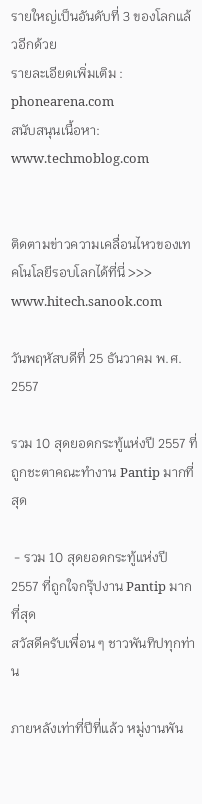รายใหญ่เป็นอันดับที่ 3 ของโลกแล้วอีกด้วย
รายละเอียดเพิ่มเติม : phonearena.com
สนับสนุนเนื้อหา: www.techmoblog.com


ติดตามข่าวความเคลื่อนไหวของเทคโนโลยีรอบโลกได้ที่นี่ >>> www.hitech.sanook.com

วันพฤหัสบดีที่ 25 ธันวาคม พ.ศ. 2557

รวม 10 สุดยอดกระทู้แห่งปี 2557 ที่ถูกชะตาคณะทำงาน Pantip มากที่สุด

 - รวม 10 สุดยอดกระทู้แห่งปี 2557 ที่ถูกใจกรุ๊ปงาน Pantip มากที่สุด
สวัสดีครับเพื่อน ๆ ชาวพันทิปทุกท่าน

ภายหลังเท่าที่ปีที่แล้ว หมู่งานพัน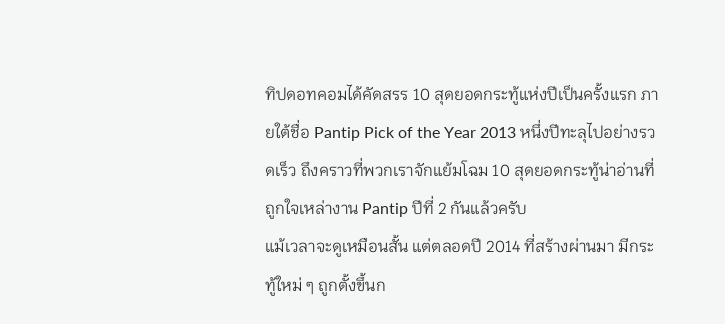ทิปดอทคอมได้คัดสรร 10 สุดยอดกระทู้แห่งปีเป็นครั้งแรก ภายใต้ชื่อ Pantip Pick of the Year 2013 หนึ่งปีทะลุไปอย่างรวดเร็ว ถึงคราวที่พวกเราจักแย้มโฉม 10 สุดยอดกระทู้น่าอ่านที่ถูกใจเหล่างาน Pantip ปีที่ 2 กันแล้วครับ
แม้เวลาจะดูเหมือนสั้น แต่ตลอดปี 2014 ที่สร้างผ่านมา มีกระทู้ใหม่ ๆ ถูกตั้งขึ้นก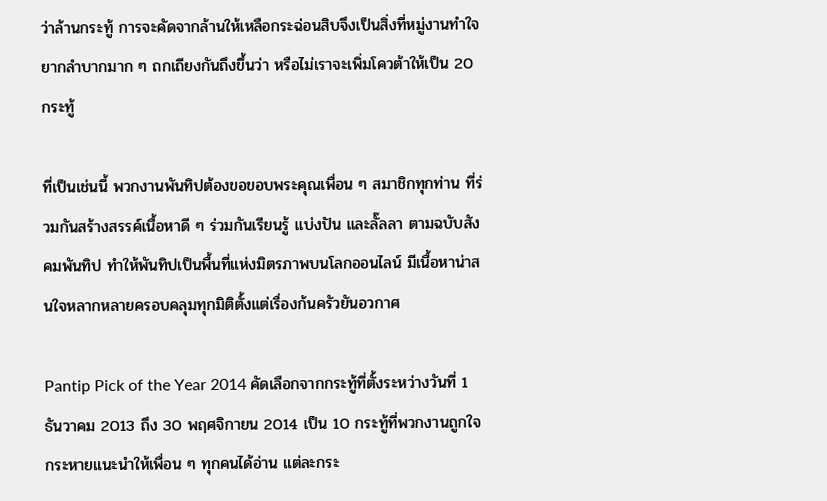ว่าล้านกระทู้ การจะคัดจากล้านให้เหลือกระฉ่อนสิบจึงเป็นสิ่งที่หมู่งานทำใจยากลำบากมาก ๆ ถกเถียงกันถึงขึ้นว่า หรือไม่เราจะเพิ่มโควต้าให้เป็น 20 กระทู้

ที่เป็นเช่นนี้ พวกงานพันทิปต้องขอขอบพระคุณเพื่อน ๆ สมาชิกทุกท่าน ที่ร่วมกันสร้างสรรค์เนื้อหาดี ๆ ร่วมกันเรียนรู้ แบ่งปัน และลั๊ลลา ตามฉบับสังคมพันทิป ทำให้พันทิปเป็นพื้นที่แห่งมิตรภาพบนโลกออนไลน์ มีเนื้อหาน่าสนใจหลากหลายครอบคลุมทุกมิติตั้งแต่เรื่องก้นครัวยันอวกาศ

Pantip Pick of the Year 2014 คัดเลือกจากกระทู้ที่ตั้งระหว่างวันที่ 1 ธันวาคม 2013 ถึง 30 พฤศจิกายน 2014 เป็น 10 กระทู้ที่พวกงานถูกใจกระหายแนะนำให้เพื่อน ๆ ทุกคนได้อ่าน แต่ละกระ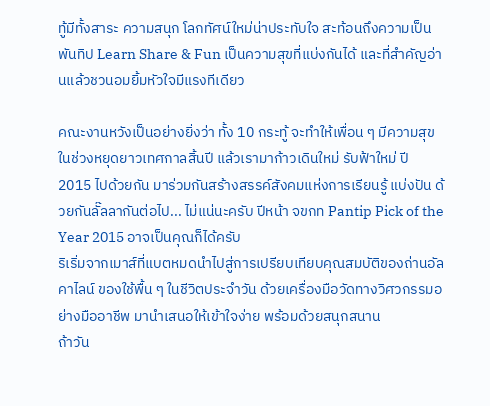ทู้มีทั้งสาระ ความสนุก โลกทัศน์ใหม่น่าประทับใจ สะท้อนถึงความเป็นพันทิป Learn Share & Fun เป็นความสุขที่แบ่งกันได้ และที่สำคัญอ่านแล้วชวนอมยิ้มหัวใจมีแรงทีเดียว

คณะงานหวังเป็นอย่างยิ่งว่า ทั้ง 10 กระทู้ จะทำให้เพื่อน ๆ มีความสุขในช่วงหยุดยาวเทศกาลสิ้นปี แล้วเรามาก้าวเดินใหม่ รับฟ้าใหม่ ปี 2015 ไปด้วยกัน มาร่วมกันสร้างสรรค์สังคมแห่งการเรียนรู้ แบ่งปัน ด้วยกันลั๊ลลากันต่อไป... ไม่แน่นะครับ ปีหน้า จขกท Pantip Pick of the Year 2015 อาจเป็นคุณก็ได้ครับ
ริเริ่มจากเมาส์ที่แบตหมดนำไปสู่การเปรียบเทียบคุณสมบัติของถ่านอัลคาไลน์ ของใช้พื้น ๆ ในชีวิตประจำวัน ด้วยเครื่องมือวัดทางวิศวกรรมอย่างมืออาชีพ มานำเสนอให้เข้าใจง่าย พร้อมด้วยสนุกสนาน
ถ้าวัน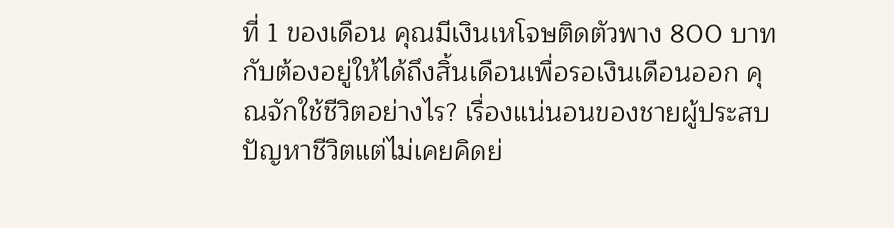ที่ 1 ของเดือน คุณมีเงินเหโจษติดตัวพาง 800 บาท กับต้องอยู่ให้ได้ถึงสิ้นเดือนเพื่อรอเงินเดือนออก คุณจักใช้ชีวิตอย่างไร? เรื่องแน่นอนของชายผู้ประสบปัญหาชีวิตแต่ไม่เคยคิดย่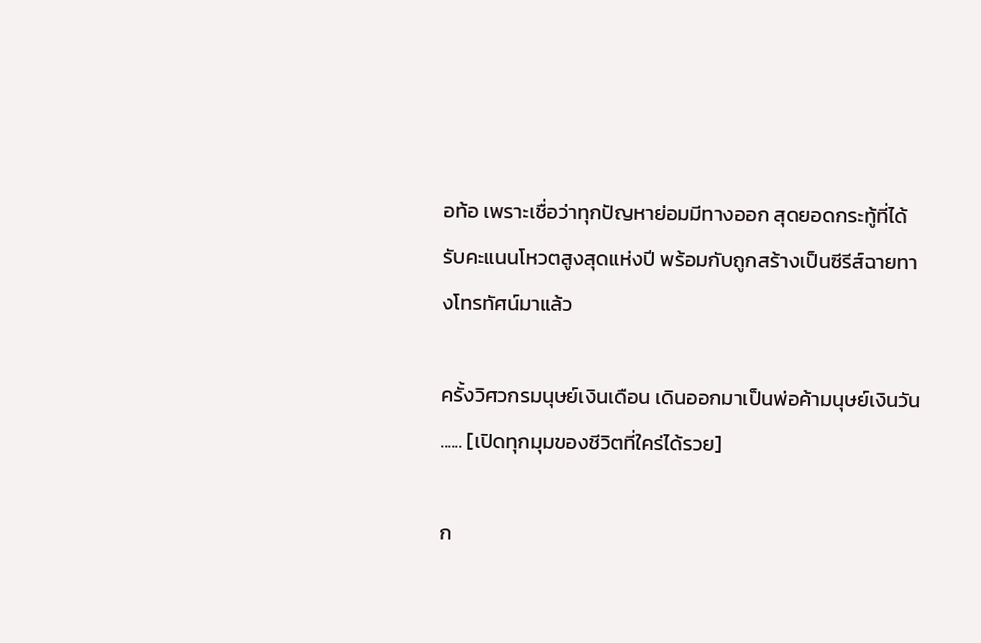อท้อ เพราะเชื่อว่าทุกปัญหาย่อมมีทางออก สุดยอดกระทู้ที่ได้รับคะแนนโหวตสูงสุดแห่งปี พร้อมกับถูกสร้างเป็นซีรีส์ฉายทางโทรทัศน์มาแล้ว

ครั้งวิศวกรมนุษย์เงินเดือน เดินออกมาเป็นพ่อค้ามนุษย์เงินวัน ...... [เปิดทุกมุมของชีวิตที่ใคร่ได้รวย]

ก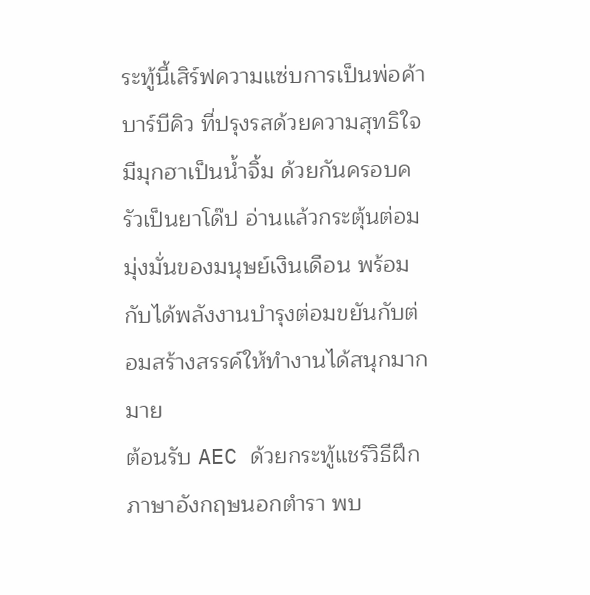ระทู้นี้เสิร์ฟความแซ่บการเป็นพ่อค้าบาร์บีคิว ที่ปรุงรสด้วยความสุทธิใจ มีมุกฮาเป็นน้ำจิ้ม ด้วยกันครอบครัวเป็นยาโด๊ป อ่านแล้วกระตุ้นต่อมมุ่งมั่นของมนุษย์เงินเดือน พร้อมกับได้พลังงานบำรุงต่อมขยันกับต่อมสร้างสรรค์ให้ทำงานได้สนุกมากมาย
ต้อนรับ AEC ด้วยกระทู้แชร์วิธีฝึกภาษาอังกฤษนอกตำรา พบ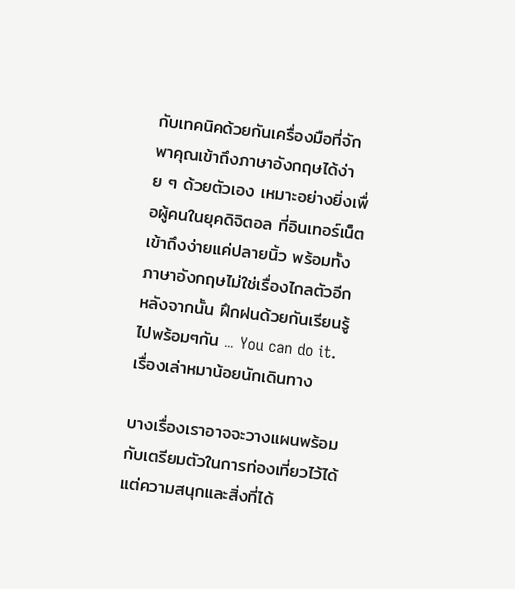กับเทคนิคด้วยกันเครื่องมือที่จักพาคุณเข้าถึงภาษาอังกฤษได้ง่าย ๆ ด้วยตัวเอง เหมาะอย่างยิ่งเพื่อผู้คนในยุคดิจิตอล ที่อินเทอร์เน็ตเข้าถึงง่ายแค่ปลายนิ้ว พร้อมทั้งภาษาอังกฤษไม่ใช่เรื่องไกลตัวอีกหลังจากนั้น ฝึกฝนด้วยกันเรียนรู้ไปพร้อมๆกัน ... You can do it.
เรื่องเล่าหมาน้อยนักเดินทาง

บางเรื่องเราอาจจะวางแผนพร้อมกับเตรียมตัวในการท่องเที่ยวไว้ได้ แต่ความสนุกและสิ่งที่ได้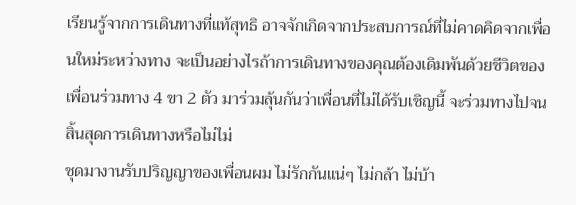เรียนรู้จากการเดินทางที่แท้สุทธิ อาจจักเกิดจากประสบการณ์ที่ไม่คาดคิดจากเพื่อนใหม่ระหว่างทาง จะเป็นอย่างไรถ้าการเดินทางของคุณต้องเดิมพันด้วยชีวิตของเพื่อนร่วมทาง 4 ขา 2 ตัว มาร่วมลุ้นกันว่าเพื่อนที่ไม่ได้รับเชิญนี้ จะร่วมทางไปจนสิ้นสุดการเดินทางหรือไม่ไม่
ชุดมางานรับปริญญาของเพื่อนผม ไม่รักกันแน่ๆ ไม่กล้า ไม่บ้า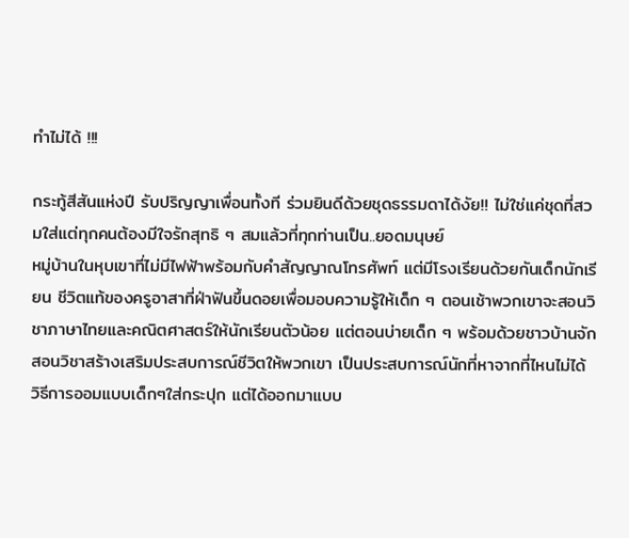ทำไม่ได้ !!!

กระทู้สีสันแห่งปี รับปริญญาเพื่อนทั้งที ร่วมยินดีด้วยชุดธรรมดาได้งัย!! ไม่ใช่แค่ชุดที่สวมใส่แต่ทุกคนต้องมีใจรักสุทธิ ๆ สมแล้วที่ทุกท่านเป็น..ยอดมนุษย์
หมู่บ้านในหุบเขาที่ไม่มีไฟฟ้าพร้อมกับคำสัญญาณโทรศัพท์ แต่มีโรงเรียนด้วยกันเด็กนักเรียน ชีวิตแท้ของครูอาสาที่ฝ่าฟันขึ้นดอยเพื่อมอบความรู้ให้เด็ก ๆ ตอนเช้าพวกเขาจะสอนวิชาภาษาไทยและคณิตศาสตร์ให้นักเรียนตัวน้อย แต่ตอนบ่ายเด็ก ๆ พร้อมด้วยชาวบ้านจักสอนวิชาสร้างเสริมประสบการณ์ชีวิตให้พวกเขา เป็นประสบการณ์นักที่หาจากที่ไหนไม่ได้
วิธีการออมแบบเด็กๆใส่กระปุก แต่ได้ออกมาแบบ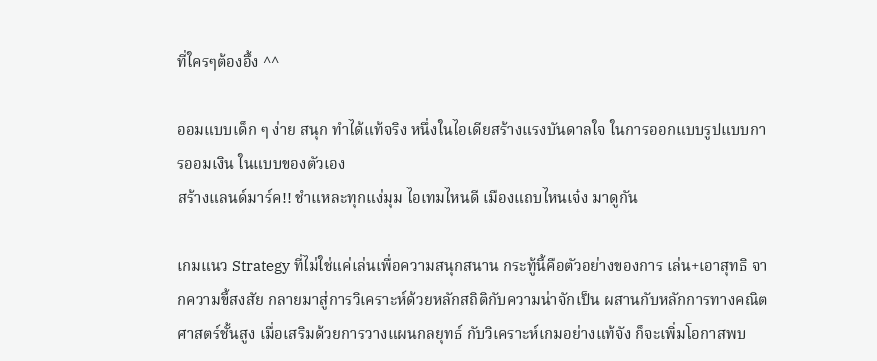ที่ใครๆต้องอึ้ง ^^

ออมแบบเด็ก ๆ ง่าย สนุก ทำได้แท้จริง หนึ่งในไอเดียสร้างแรงบันดาลใจ ในการออกแบบรูปแบบการออมเงิน ในแบบของตัวเอง
สร้างแลนด์มาร์ค!! ชำแหละทุกแง่มุม ไอเทมไหนดี เมืองแถบไหนเจ๋ง มาดูกัน

เกมแนว Strategy ที่ไม่ใช่แค่เล่นเพื่อความสนุกสนาน กระทู้นี้คือตัวอย่างของการ เล่น+เอาสุทธิ จากความขี้สงสัย กลายมาสู่การวิเคราะห์ด้วยหลักสถิติกับความน่าจักเป็น ผสานกับหลักการทางคณิตศาสตร์ชั้นสูง เมื่อเสริมด้วยการวางแผนกลยุทธ์ กับวิเคราะห์เกมอย่างแท้จัง ก็จะเพิ่มโอกาสพบ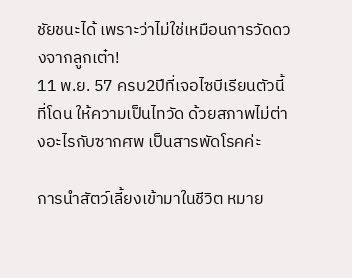ชัยชนะได้ เพราะว่าไม่ใช่เหมือนการวัดดวงจากลูกเต๋า!
11 พ.ย. 57 ครบ2ปีที่เจอไซบีเรียนตัวนี้ที่โดน ให้ความเป็นไทวัด ด้วยสภาพไม่ต่างอะไรกับซากศพ เป็นสารพัดโรคค่ะ

การนำสัตว์เลี้ยงเข้ามาในชีวิต หมาย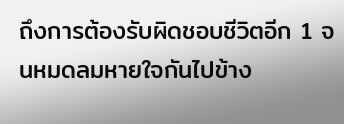ถึงการต้องรับผิดชอบชีวิตอีก 1 จนหมดลมหายใจกันไปข้าง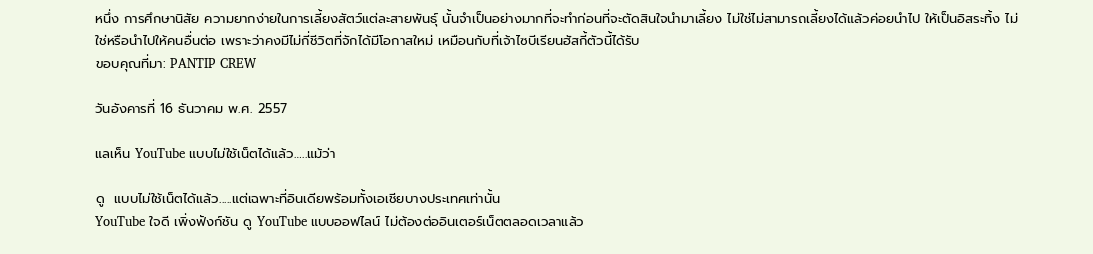หนึ่ง การศึกษานิสัย ความยากง่ายในการเลี้ยงสัตว์แต่ละสายพันธุ์ นั้นจำเป็นอย่างมากที่จะทำก่อนที่จะตัดสินใจนำมาเลี้ยง ไม่ใช่ไม่สามารถเลี้ยงได้แล้วค่อยนำไป ให้เป็นอิสระทิ้ง ไม่ใช่หรือนำไปให้คนอื่นต่อ เพราะว่าคงมีไม่กี่ชีวิตที่จักได้มีโอกาสใหม่ เหมือนกับที่เจ้าไซบีเรียนฮัสกี้ตัวนี้ได้รับ
ขอบคุณที่มา: PANTIP CREW

วันอังคารที่ 16 ธันวาคม พ.ศ. 2557

แลเห็น YouTube แบบไม่ใช้เน็ตได้แล้ว…..แม้ว่า

ดู  แบบไม่ใช้เน็ตได้แล้ว.....แต่เฉพาะที่อินเดียพร้อมทั้งเอเชียบางประเทศเท่านั้น
YouTube ใจดี เพิ่งฟังก์ชัน ดู YouTube แบบออฟไลน์ ไม่ต้องต่ออินเตอร์เน็ตตลอดเวลาแล้ว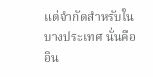แต่จำกัดสำหรับในบางประเทศ นั่นคือ อิน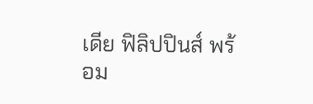เดีย ฟิลิปปินส์ พร้อม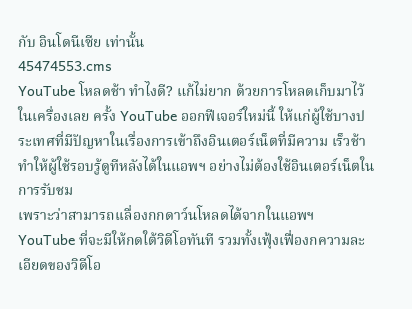กับ อินโดนีเซีย เท่านั้น
45474553.cms
YouTube โหลดช้า ทำไงดี? แก้ไม่ยาก ด้วยการโหลดเก็บมาไว้ในเครื่องเลย ครั้ง YouTube ออกฟีเจอร์ใหม่นี้ ให้แก่ผู้ใช้บางประเทศที่มีปัญหาในเรื่องการเข้าถึงอินเตอร์เน็ตที่มีความ เร็วช้า ทำให้ผู้ใช้รอบรู้ดูทีหลังได้ในแอพฯ อย่างไม่ต้องใช้อินเตอร์เน็ตในการรับชม
เพราะว่าสามารถเเลื่องกกดาว์นโหลดได้จากในแอพฯ YouTube ที่จะมีให้กดใต้วิดีโอทันที รวมทั้งเฟุ้งเฟื่องกความละเอียดของวิดีโอ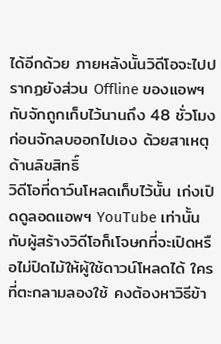ได้อีกด้วย ภายหลังนั้นวิดีโอจะไปปรากฏยังส่วน Offline ของแอพฯ กับจักถูกเก็บไว้นานถึง 48 ชั่วโมงก่อนจักลบออกไปเอง ด้วยสาเหตุด้านลิขสิทธิ์
วิดีโอที่ดาว์นโหลดเก็บไว้นั้น เก่งเปิดดูลอดแอพฯ YouTube เท่านั้น กับผู้สร้างวิดีโอก็เโจษกที่จะเปิดหรือไม่ปิดไม้ให้ผู้ใช้ดาวน์โหลดได้ ใครที่ตะกลามลองใช้ คงต้องหาวิธีข้า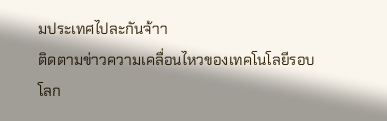มประเทศไปละกันจ้าา
ติดตามข่าวความเคลื่อนไหวของเทคโนโลยีรอบโลก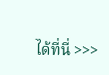ได้ที่นี่ >>>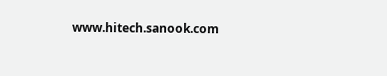www.hitech.sanook.com